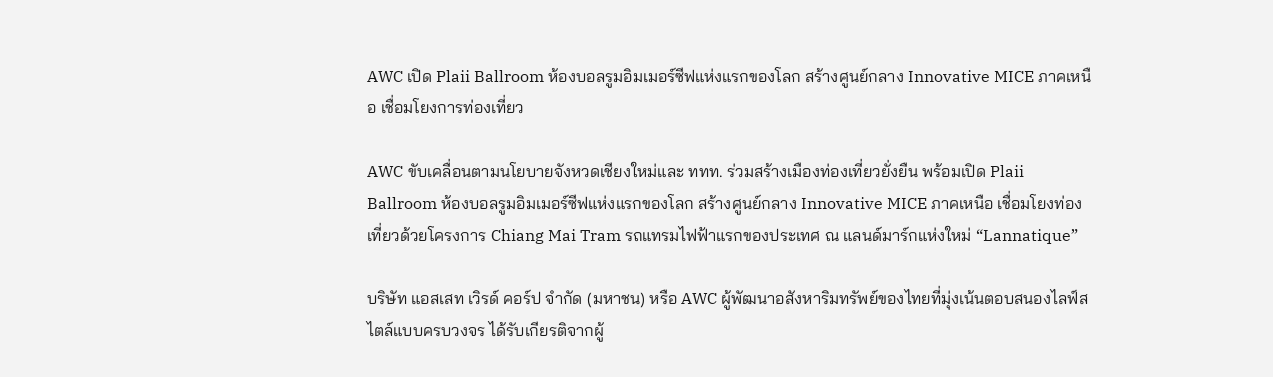AWC เปิด Plaii Ballroom ห้องบอลรูมอิมเมอร์ซีฟแห่งแรกของโลก สร้างศูนย์กลาง Innovative MICE ภาคเหนือ เชื่อมโยงการท่องเที่ยว

AWC ขับเคลื่อนตามนโยบายจังหวดเชียงใหม่และ ททท. ร่วมสร้างเมืองท่องเที่ยวยั่งยืน พร้อมเปิด Plaii Ballroom ห้องบอลรูมอิมเมอร์ซีฟแห่งแรกของโลก สร้างศูนย์กลาง Innovative MICE ภาคเหนือ เชื่อมโยงท่องเที่ยวด้วยโครงการ Chiang Mai Tram รถแทรมไฟฟ้าแรกของประเทศ ณ แลนด์มาร์กแห่งใหม่ “Lannatique”

บริษัท แอสเสท เวิรด์ คอร์ป จำกัด (มหาชน) หรือ AWC ผู้พัฒนาอสังหาริมทรัพย์ของไทยที่มุ่งเน้นตอบสนองไลฟ์สไตล์แบบครบวงจร ได้รับเกียรติจากผู้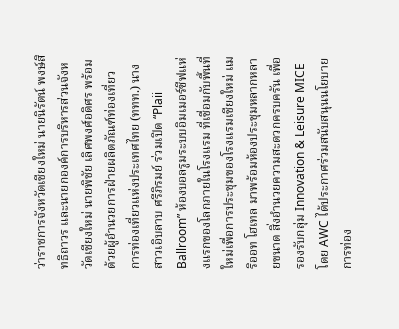ว่าราชการจังหวัดเชียงใหม่ นายนิรัตน์ พงษ์สิทธิถาวร และนายกองค์การบริหารส่วนจังหวัดเชียงใหม่ นายพิชัย เลิศพงศ์อดิศร พร้อมด้วยผู้อำนวยการฝ่ายผลิตภัณฑ์ท่องเที่ยว การท่องเที่ยวแห่งประเทศไทย (ททท.) นางสาวเอิบลาบ ศรีภิรมย์ ร่วมเปิด “Plaii Ballroom” ห้องบอลรูมระบบอิมเมอร์ซีฟแห่งแรกของโลกภายในโรงแรม ที่เชื่อมกับพื้นที่ใหม่เพื่อการประชุมของโรงแรมเชียงใหม่ แมริออท โฮเทล มาพร้อมห้องประชุมหลากหลายขนาด สิ่งอำนวยความสะดวกครบครัน เพื่อรองรับกลุ่ม Innovation & Leisure MICE โดย AWC ได้ประกาศร่วมสนับสนุนนโยบายการท่อง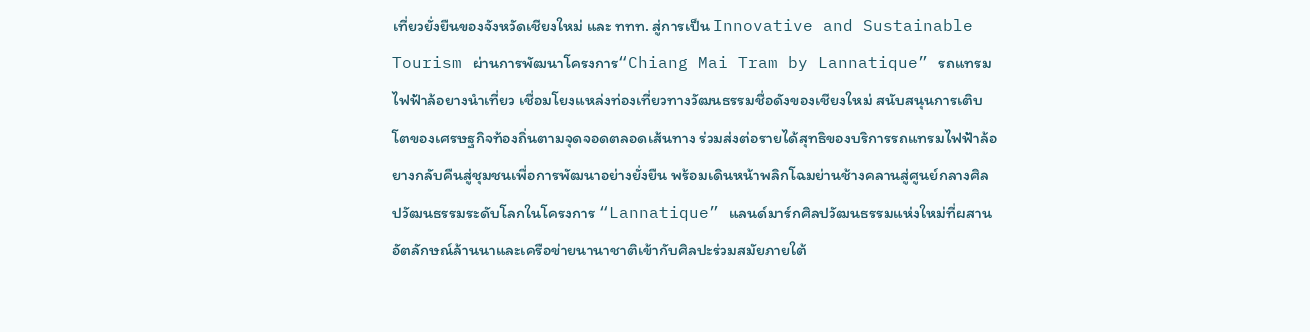เที่ยวยั่งยืนของจังหวัดเชียงใหม่ และ ททท. สู่การเป็น Innovative and Sustainable Tourism ผ่านการพัฒนาโครงการ“Chiang Mai Tram by Lannatique” รถแทรมไฟฟ้าล้อยางนำเที่ยว เชื่อมโยงแหล่งท่องเที่ยวทางวัฒนธรรมชื่อดังของเชียงใหม่ สนับสนุนการเติบโตของเศรษฐกิจท้องถิ่นตามจุดจอดตลอดเส้นทาง ร่วมส่งต่อรายได้สุทธิของบริการรถแทรมไฟฟ้าล้อยางกลับคืนสู่ชุมชนเพื่อการพัฒนาอย่างยั่งยืน พร้อมเดินหน้าพลิกโฉมย่านช้างคลานสู่ศูนย์กลางศิลปวัฒนธรรมระดับโลกในโครงการ “Lannatique” แลนด์มาร์กศิลปวัฒนธรรมแห่งใหม่ที่ผสานอัตลักษณ์ล้านนาและเครือข่ายนานาชาติเข้ากับศิลปะร่วมสมัยภายใต้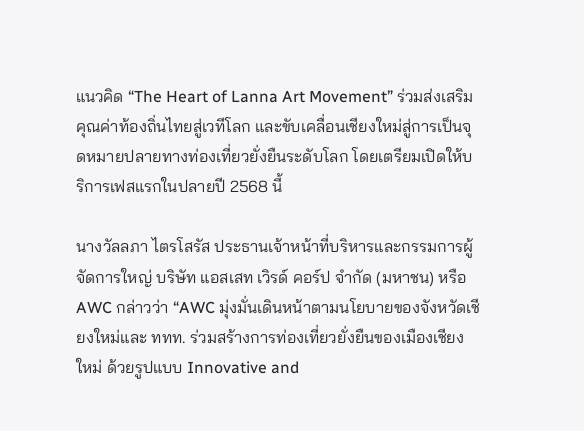แนวคิด “The Heart of Lanna Art Movement” ร่วมส่งเสริมคุณค่าท้องถิ่นไทยสู่เวทีโลก และขับเคลื่อนเชียงใหม่สู่การเป็นจุดหมายปลายทางท่องเที่ยวยั่งยืนระดับโลก โดยเตรียมเปิดให้บริการเฟสแรกในปลายปี 2568 นี้

นางวัลลภา ไตรโสรัส ประธานเจ้าหน้าที่บริหารและกรรมการผู้จัดการใหญ่ บริษัท แอสเสท เวิรด์ คอร์ป จํากัด (มหาชน) หรือ AWC กล่าวว่า “AWC มุ่งมั่นเดินหน้าตามนโยบายของจังหวัดเชียงใหม่และ ททท. ร่วมสร้างการท่องเที่ยวยั่งยืนของเมืองเชียงใหม่ ด้วยรูปแบบ Innovative and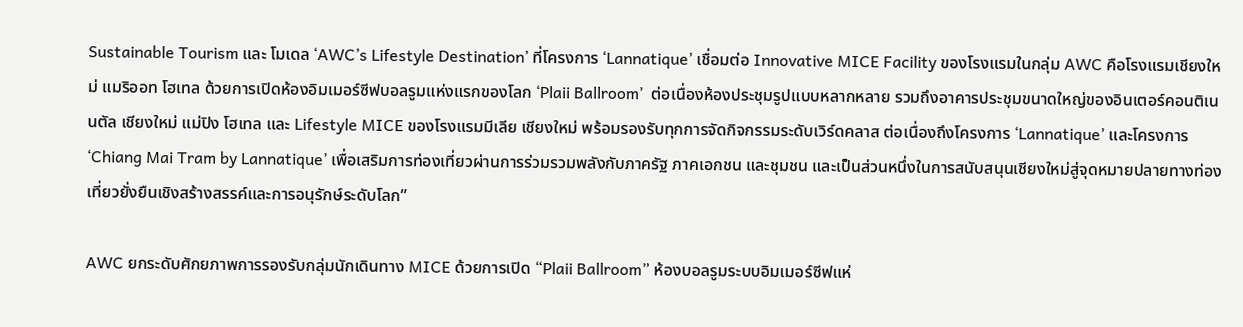Sustainable Tourism และ โมเดล ‘AWC’s Lifestyle Destination’ ที่โครงการ ‘Lannatique’ เชื่อมต่อ Innovative MICE Facility ของโรงแรมในกลุ่ม AWC คือโรงแรมเชียงใหม่ แมริออท โฮเทล ด้วยการเปิดห้องอิมเมอร์ซีฟบอลรูมแห่งแรกของโลก ‘Plaii Ballroom’  ต่อเนื่องห้องประชุมรูปแบบหลากหลาย รวมถึงอาคารประชุมขนาดใหญ่ของอินเตอร์คอนติเนนตัล เชียงใหม่ แม่ปิง โฮเทล และ Lifestyle MICE ของโรงแรมมีเลีย เชียงใหม่ พร้อมรองรับทุกการจัดกิจกรรมระดับเวิร์ดคลาส ต่อเนื่องถึงโครงการ ‘Lannatique’ และโครงการ ‘Chiang Mai Tram by Lannatique’ เพื่อเสริมการท่องเที่ยวผ่านการร่วมรวมพลังกับภาครัฐ ภาคเอกชน และชุมชน และเป็นส่วนหนึ่งในการสนับสนุนเชียงใหม่สู่จุดหมายปลายทางท่องเที่ยวยั่งยืนเชิงสร้างสรรค์และการอนุรักษ์ระดับโลก”

AWC ยกระดับศักยภาพการรองรับกลุ่มนักเดินทาง MICE ด้วยการเปิด “Plaii Ballroom” ห้องบอลรูมระบบอิมเมอร์ซีฟแห่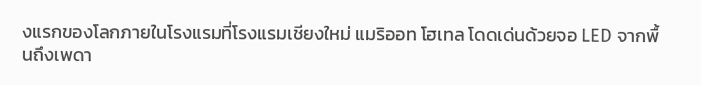งแรกของโลกภายในโรงแรมที่โรงแรมเชียงใหม่ แมริออท โฮเทล โดดเด่นด้วยจอ LED จากพื้นถึงเพดา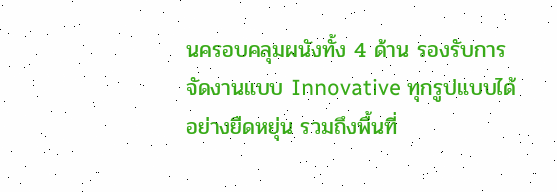นครอบคลุมผนังทั้ง 4 ด้าน รองรับการจัดงานแบบ Innovative ทุกรูปแบบได้อย่างยืดหยุ่น รวมถึงพื้นที่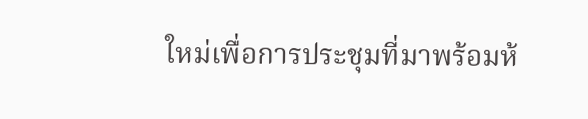ใหม่เพื่อการประชุมที่มาพร้อมห้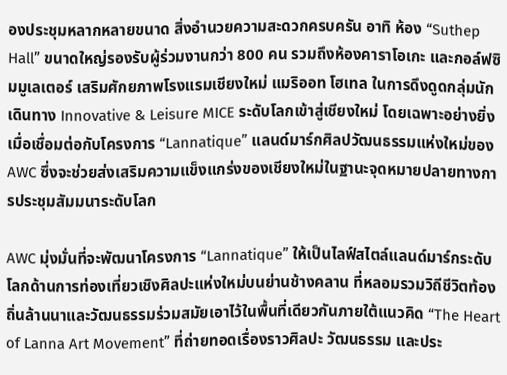องประชุมหลากหลายขนาด สิ่งอำนวยความสะดวกครบครัน อาทิ ห้อง “Suthep Hall” ขนาดใหญ่รองรับผู้ร่วมงานกว่า 800 คน รวมถึงห้องคาราโอเกะ และกอล์ฟซิมมูเลเตอร์ เสริมศักยภาพโรงแรมเชียงใหม่ แมริออท โฮเทล ในการดึงดูดกลุ่มนักเดินทาง Innovative & Leisure MICE ระดับโลกเข้าสู่เชียงใหม่ โดยเฉพาะอย่างยิ่งเมื่อเชื่อมต่อกับโครงการ “Lannatique” แลนด์มาร์กศิลปวัฒนธรรมแห่งใหม่ของ AWC ซึ่งจะช่วยส่งเสริมความแข็งแกร่งของเชียงใหม่ในฐานะจุดหมายปลายทางการประชุมสัมมนาระดับโลก

AWC มุ่งมั่นที่จะพัฒนาโครงการ “Lannatique” ให้เป็นไลฟ์สไตล์แลนด์มาร์กระดับโลกด้านการท่องเที่ยวเชิงศิลปะแห่งใหม่บนย่านช้างคลาน ที่หลอมรวมวิถีชีวิตท้องถิ่นล้านนาและวัฒนธรรมร่วมสมัยเอาไว้ในพื้นที่เดียวกันภายใต้แนวคิด “The Heart of Lanna Art Movement” ที่ถ่ายทอดเรื่องราวศิลปะ วัฒนธรรม และประ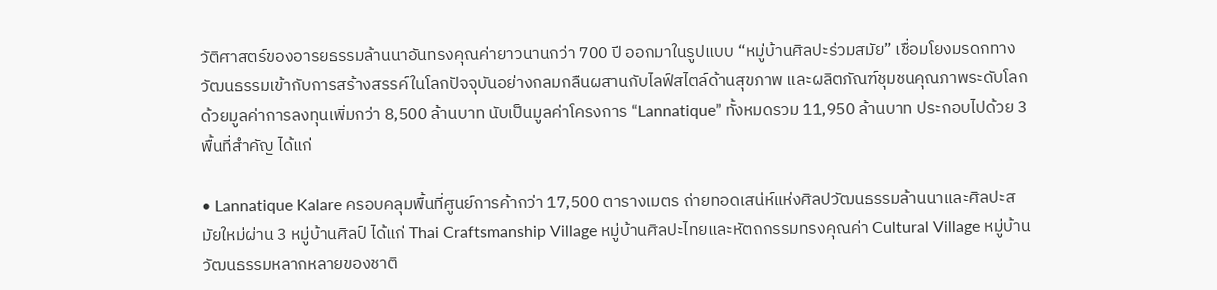วัติศาสตร์ของอารยธรรมล้านนาอันทรงคุณค่ายาวนานกว่า 700 ปี ออกมาในรูปแบบ “หมู่บ้านศิลปะร่วมสมัย” เชื่อมโยงมรดกทางวัฒนธรรมเข้ากับการสร้างสรรค์ในโลกปัจจุบันอย่างกลมกลืนผสานกับไลฟ์สไตล์ด้านสุขภาพ และผลิตภัณฑ์ชุมชนคุณภาพระดับโลก ด้วยมูลค่าการลงทุนเพิ่มกว่า 8,500 ล้านบาท นับเป็นมูลค่าโครงการ “Lannatique” ทั้งหมดรวม 11,950 ล้านบาท ประกอบไปด้วย 3 พื้นที่สำคัญ ได้แก่

• Lannatique Kalare ครอบคลุมพื้นที่ศูนย์การค้ากว่า 17,500 ตารางเมตร ถ่ายทอดเสน่ห์แห่งศิลปวัฒนธรรมล้านนาและศิลปะสมัยใหม่ผ่าน 3 หมู่บ้านศิลป์ ได้แก่ Thai Craftsmanship Village หมู่บ้านศิลปะไทยและหัตถกรรมทรงคุณค่า Cultural Village หมู่บ้านวัฒนธรรมหลากหลายของชาติ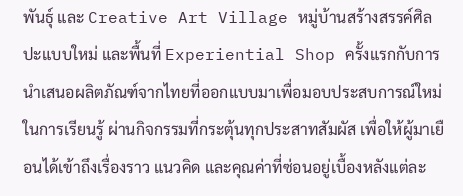พันธุ์ และ Creative Art Village หมู่บ้านสร้างสรรค์ศิลปะแบบใหม่ และพื้นที่ Experiential Shop ครั้งแรกกับการนำเสนอผลิตภัณฑ์จากไทยที่ออกแบบมาเพื่อมอบประสบการณ์ใหม่ในการเรียนรู้ ผ่านกิจกรรมที่กระตุ้นทุกประสาทสัมผัส เพื่อให้ผู้มาเยือนได้เข้าถึงเรื่องราว แนวคิด และคุณค่าที่ซ่อนอยู่เบื้องหลังแต่ละ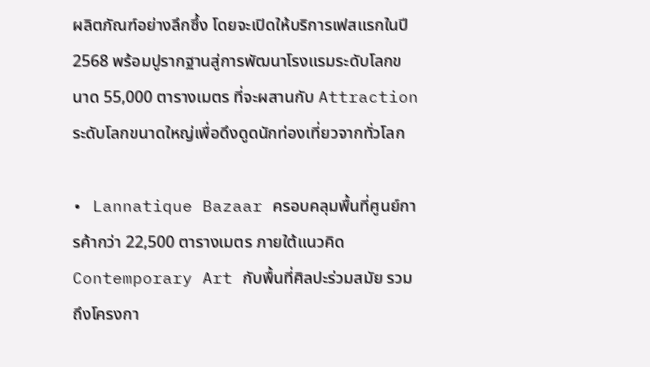ผลิตภัณฑ์อย่างลึกซึ้ง โดยจะเปิดให้บริการเฟสแรกในปี 2568 พร้อมปูรากฐานสู่การพัฒนาโรงแรมระดับโลกขนาด 55,000 ตารางเมตร ที่จะผสานกับ Attraction ระดับโลกขนาดใหญ่เพื่อดึงดูดนักท่องเที่ยวจากทั่วโลก

• Lannatique Bazaar ครอบคลุมพื้นที่ศูนย์การค้ากว่า 22,500 ตารางเมตร ภายใต้แนวคิด Contemporary Art กับพื้นที่ศิลปะร่วมสมัย รวมถึงโครงกา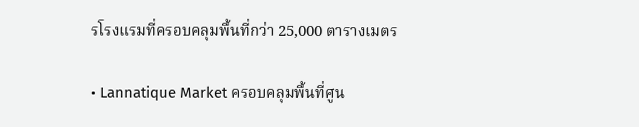รโรงแรมที่ครอบคลุมพื้นที่กว่า 25,000 ตารางเมตร

• Lannatique Market ครอบคลุมพื้นที่ศูน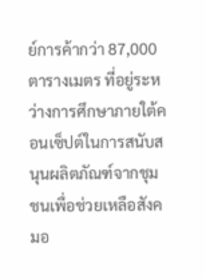ย์การค้ากว่า 87,000 ตารางเมตร ที่อยู่ระหว่างการศึกษาภายใต้คอนเซ็ปต์ในการสนับสนุนผลิตภัณฑ์จากชุมชนเพื่อช่วยเหลือสังคมอ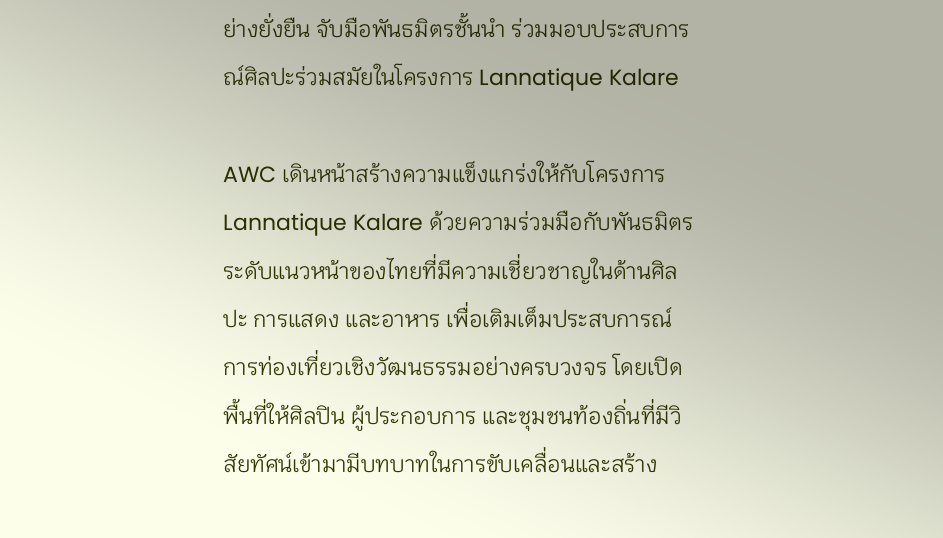ย่างยั่งยืน จับมือพันธมิตรชั้นนำ ร่วมมอบประสบการณ์ศิลปะร่วมสมัยในโครงการ Lannatique Kalare

AWC เดินหน้าสร้างความแข็งแกร่งให้กับโครงการ Lannatique Kalare ด้วยความร่วมมือกับพันธมิตรระดับแนวหน้าของไทยที่มีความเชี่ยวชาญในด้านศิลปะ การแสดง และอาหาร เพื่อเติมเต็มประสบการณ์การท่องเที่ยวเชิงวัฒนธรรมอย่างครบวงจร โดยเปิดพื้นที่ให้ศิลปิน ผู้ประกอบการ และชุมชนท้องถิ่นที่มีวิสัยทัศน์เข้ามามีบทบาทในการขับเคลื่อนและสร้าง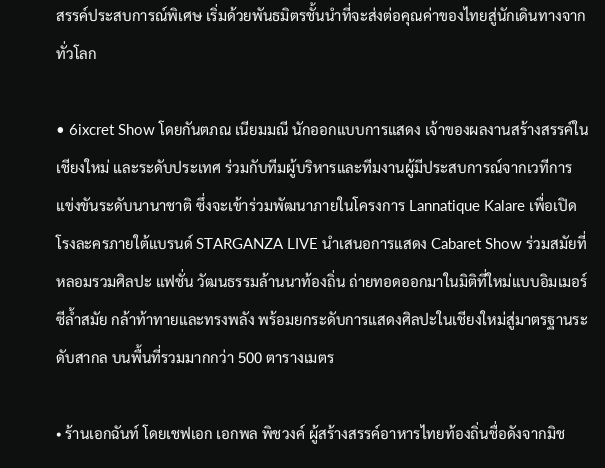สรรค์ประสบการณ์พิเศษ เริ่มด้วยพันธมิตรชั้นนำที่จะส่งต่อคุณค่าของไทยสู่นักเดินทางจากทั่วโลก

• 6ixcret Show โดยกันตภณ เนียมมณี นักออกแบบการแสดง เจ้าของผลงานสร้างสรรค์ในเชียงใหม่ และระดับประเทศ ร่วมกับทีมผู้บริหารและทีมงานผู้มีประสบการณ์จากเวทีการแข่งขันระดับนานาชาติ ซึ่งจะเข้าร่วมพัฒนาภายในโครงการ Lannatique Kalare เพื่อเปิดโรงละครภายใต้แบรนด์ STARGANZA LIVE นำเสนอการแสดง Cabaret Show ร่วมสมัยที่หลอมรวมศิลปะ แฟชั่น วัฒนธรรมล้านนาท้องถิ่น ถ่ายทอดออกมาในมิติที่ใหม่แบบอิมเมอร์ซีล้ำสมัย กล้าท้าทายและทรงพลัง พร้อมยกระดับการแสดงศิลปะในเชียงใหม่สู่มาตรฐานระดับสากล บนพื้นที่รวมมากกว่า 500 ตารางเมตร

• ร้านเอกฉันท์ โดยเชฟเอก เอกพล พิชวงค์ ผู้สร้างสรรค์อาหารไทยท้องถิ่นชื่อดังจากมิช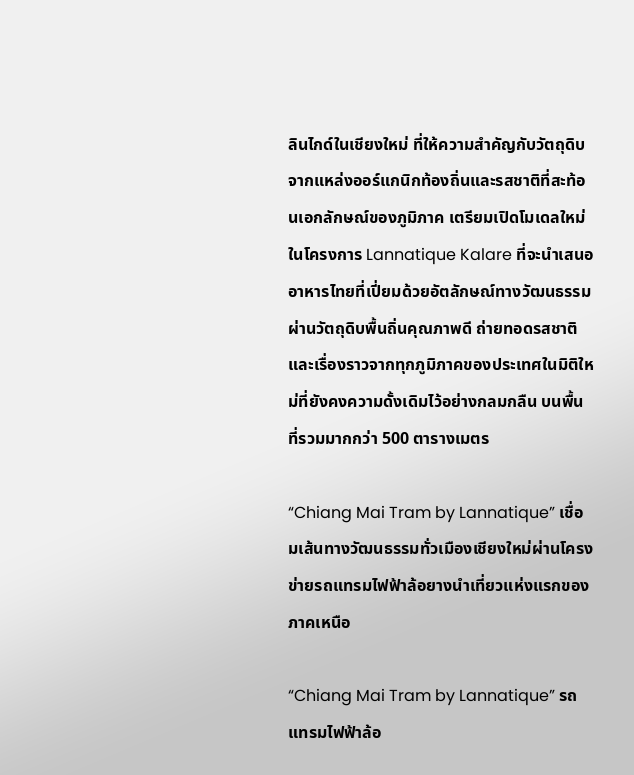ลินไกด์ในเชียงใหม่ ที่ให้ความสำคัญกับวัตถุดิบจากแหล่งออร์แกนิกท้องถิ่นและรสชาติที่สะท้อนเอกลักษณ์ของภูมิภาค เตรียมเปิดโมเดลใหม่ในโครงการ Lannatique Kalare ที่จะนำเสนออาหารไทยที่เปี่ยมด้วยอัตลักษณ์ทางวัฒนธรรมผ่านวัตถุดิบพื้นถิ่นคุณภาพดี ถ่ายทอดรสชาติและเรื่องราวจากทุกภูมิภาคของประเทศในมิติใหม่ที่ยังคงความดั้งเดิมไว้อย่างกลมกลืน บนพื้นที่รวมมากกว่า 500 ตารางเมตร

“Chiang Mai Tram by Lannatique” เชื่อมเส้นทางวัฒนธรรมทั่วเมืองเชียงใหม่ผ่านโครงข่ายรถแทรมไฟฟ้าล้อยางนำเที่ยวแห่งแรกของภาคเหนือ

“Chiang Mai Tram by Lannatique” รถแทรมไฟฟ้าล้อ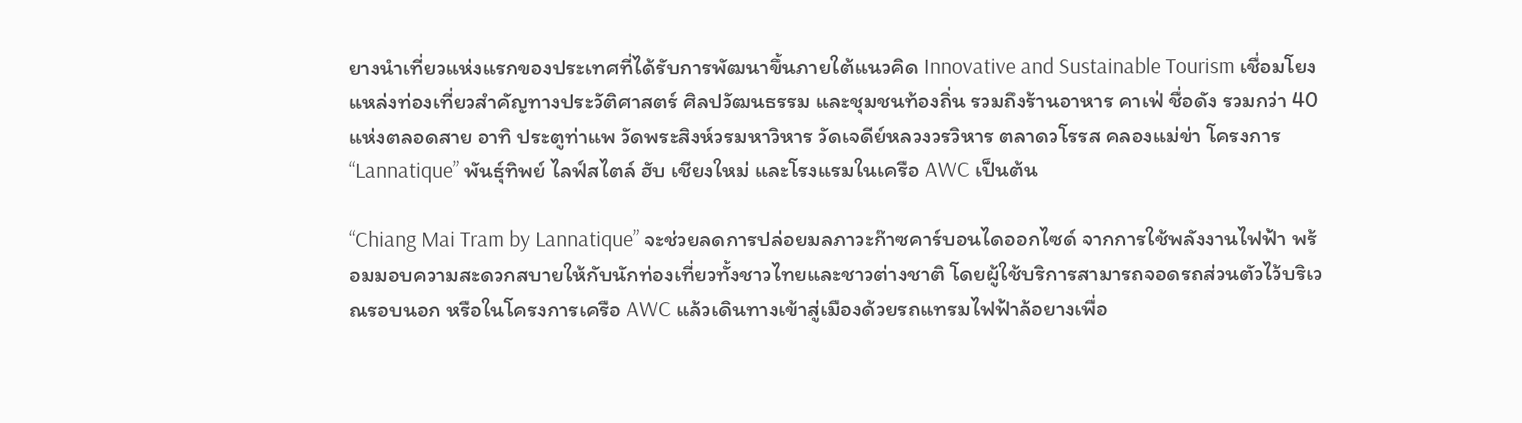ยางนำเที่ยวแห่งแรกของประเทศที่ได้รับการพัฒนาขึ้นภายใต้แนวคิด Innovative and Sustainable Tourism เชื่อมโยงแหล่งท่องเที่ยวสำคัญทางประวัติศาสตร์ ศิลปวัฒนธรรม และชุมชนท้องถิ่น รวมถึงร้านอาหาร คาเฟ่ ชื่อดัง รวมกว่า 40 แห่งตลอดสาย อาทิ ประตูท่าแพ วัดพระสิงห์วรมหาวิหาร วัดเจดีย์หลวงวรวิหาร ตลาดวโรรส คลองแม่ข่า โครงการ “Lannatique” พันธุ์ทิพย์ ไลฟ์สไตล์ ฮับ เชียงใหม่ และโรงแรมในเครือ AWC เป็นต้น

“Chiang Mai Tram by Lannatique” จะช่วยลดการปล่อยมลภาวะก๊าซคาร์บอนไดออกไซด์ จากการใช้พลังงานไฟฟ้า พร้อมมอบความสะดวกสบายให้กับนักท่องเที่ยวทั้งชาวไทยและชาวต่างชาติ โดยผู้ใช้บริการสามารถจอดรถส่วนตัวไว้บริเวณรอบนอก หรือในโครงการเครือ AWC แล้วเดินทางเข้าสู่เมืองด้วยรถแทรมไฟฟ้าล้อยางเพื่อ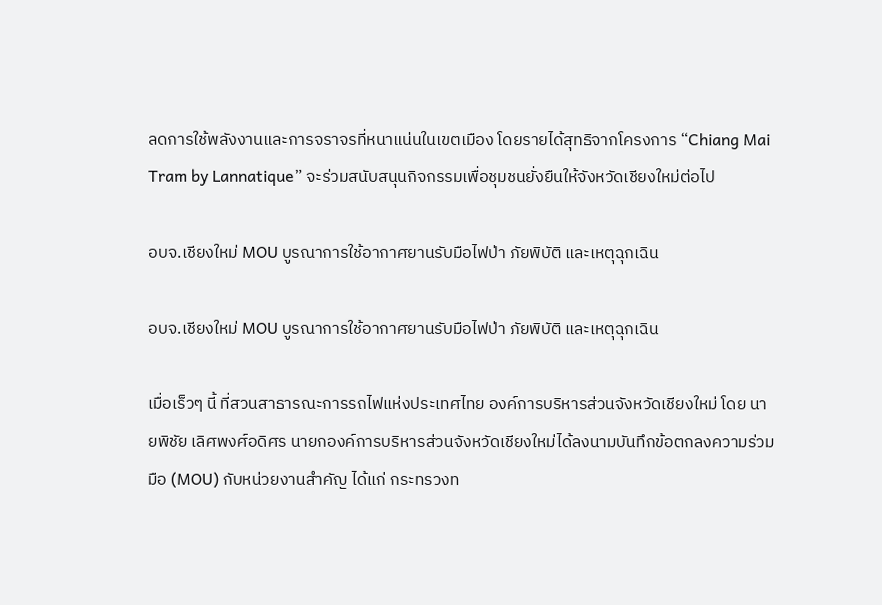ลดการใช้พลังงานและการจราจรที่หนาแน่นในเขตเมือง โดยรายได้สุทธิจากโครงการ “Chiang Mai Tram by Lannatique” จะร่วมสนับสนุนกิจกรรมเพื่อชุมชนยั่งยืนให้จังหวัดเชียงใหม่ต่อไป

อบจ.เชียงใหม่ MOU บูรณาการใช้อากาศยานรับมือไฟป่า ภัยพิบัติ และเหตุฉุกเฉิน

อบจ.เชียงใหม่ MOU บูรณาการใช้อากาศยานรับมือไฟป่า ภัยพิบัติ และเหตุฉุกเฉิน

เมื่อเร็วๆ นี้ ที่สวนสาธารณะการรถไฟแห่งประเทศไทย องค์การบริหารส่วนจังหวัดเชียงใหม่ โดย นายพิชัย เลิศพงศ์อดิศร นายกองค์การบริหารส่วนจังหวัดเชียงใหม่ได้ลงนามบันทึกข้อตกลงความร่วมมือ (MOU) กับหน่วยงานสำคัญ ได้แก่ กระทรวงท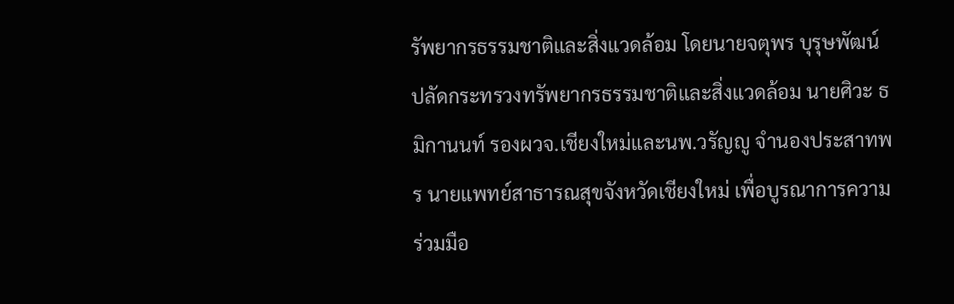รัพยากรธรรมชาติและสิ่งแวดล้อม โดยนายจตุพร บุรุษพัฒน์ ปลัดกระทรวงทรัพยากรธรรมชาติและสิ่งแวดล้อม นายศิวะ ธมิกานนท์ รองผวจ.เชียงใหม่และนพ.วรัญญู จำนองประสาทพร นายแพทย์สาธารณสุขจังหวัดเชียงใหม่ เพื่อบูรณาการความร่วมมือ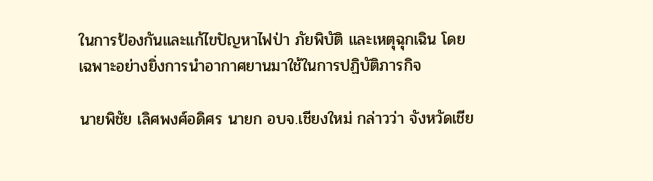ในการป้องกันและแก้ไขปัญหาไฟป่า ภัยพิบัติ และเหตุฉุกเฉิน โดยเฉพาะอย่างยิ่งการนำอากาศยานมาใช้ในการปฏิบัติภารกิจ

นายพิชัย เลิศพงศ์อดิศร นายก อบจ.เชียงใหม่ กล่าวว่า จังหวัดเชีย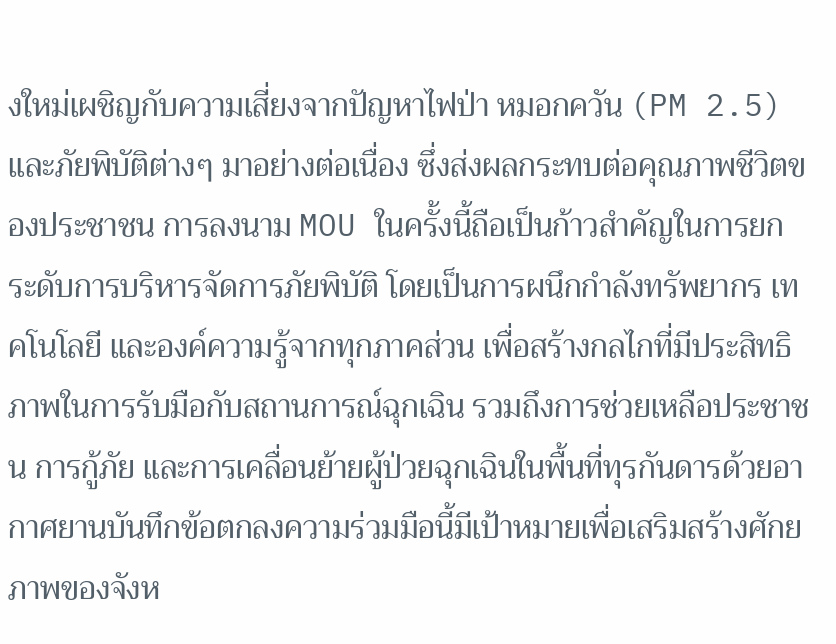งใหม่เผชิญกับความเสี่ยงจากปัญหาไฟป่า หมอกควัน (PM 2.5) และภัยพิบัติต่างๆ มาอย่างต่อเนื่อง ซึ่งส่งผลกระทบต่อคุณภาพชีวิตของประชาชน การลงนาม MOU ในครั้งนี้ถือเป็นก้าวสำคัญในการยกระดับการบริหารจัดการภัยพิบัติ โดยเป็นการผนึกกำลังทรัพยากร เทคโนโลยี และองค์ความรู้จากทุกภาคส่วน เพื่อสร้างกลไกที่มีประสิทธิภาพในการรับมือกับสถานการณ์ฉุกเฉิน รวมถึงการช่วยเหลือประชาชน การกู้ภัย และการเคลื่อนย้ายผู้ป่วยฉุกเฉินในพื้นที่ทุรกันดารด้วยอากาศยานบันทึกข้อตกลงความร่วมมือนี้มีเป้าหมายเพื่อเสริมสร้างศักยภาพของจังห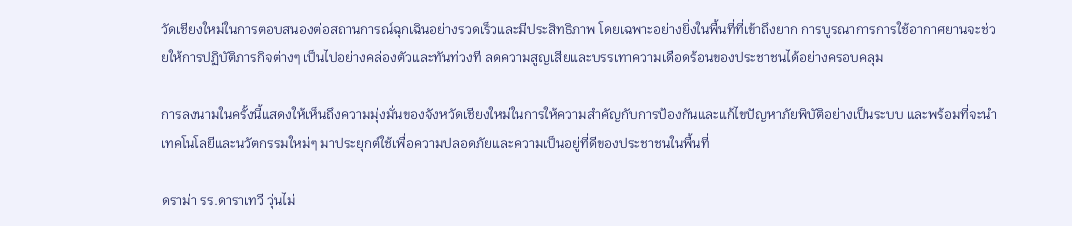วัดเชียงใหม่ในการตอบสนองต่อสถานการณ์ฉุกเฉินอย่างรวดเร็วและมีประสิทธิภาพ โดยเฉพาะอย่างยิ่งในพื้นที่ที่เข้าถึงยาก การบูรณาการการใช้อากาศยานจะช่วยให้การปฏิบัติภารกิจต่างๆ เป็นไปอย่างคล่องตัวและทันท่วงที ลดความสูญเสียและบรรเทาความเดือดร้อนของประชาชนได้อย่างครอบคลุม

การลงนามในครั้งนี้แสดงให้เห็นถึงความมุ่งมั่นของจังหวัดเชียงใหม่ในการให้ความสำคัญกับการป้องกันและแก้ไขปัญหาภัยพิบัติอย่างเป็นระบบ และพร้อมที่จะนำเทคโนโลยีและนวัตกรรมใหม่ๆ มาประยุกต์ใช้เพื่อความปลอดภัยและความเป็นอยู่ที่ดีของประชาชนในพื้นที่

ดราม่า รร.ดาราเทวี วุ่นไม่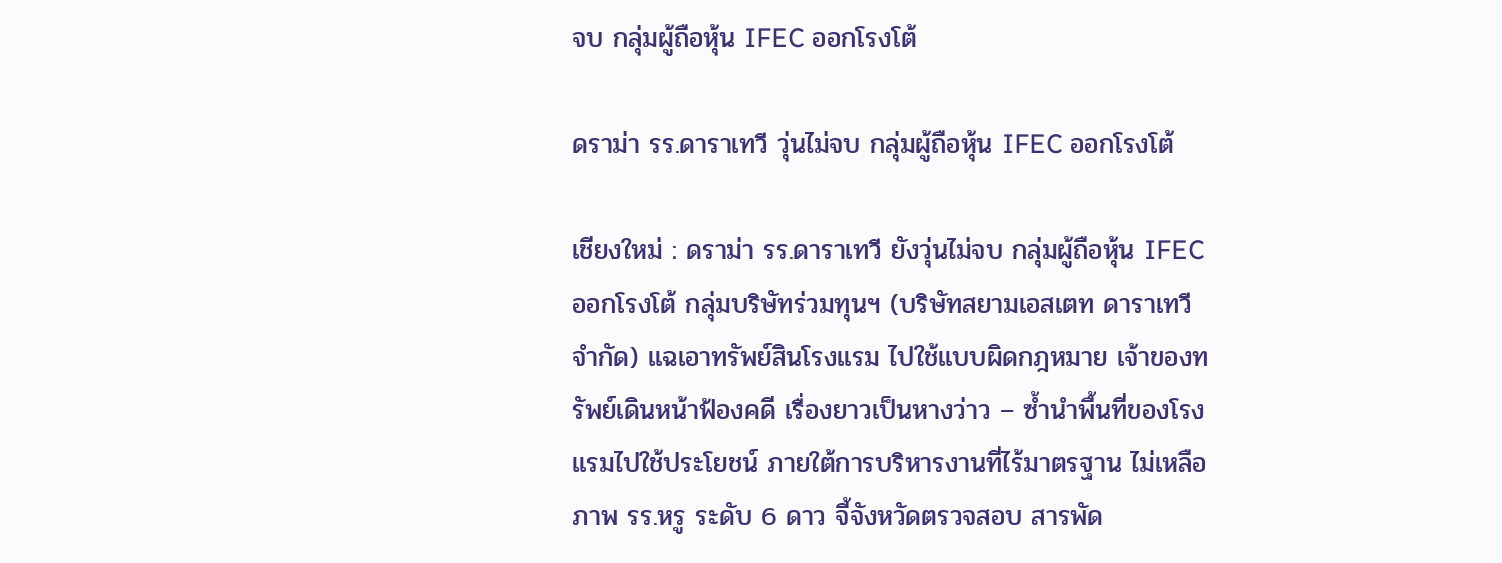จบ กลุ่มผู้ถือหุ้น IFEC ออกโรงโต้

ดราม่า รร.ดาราเทวี วุ่นไม่จบ กลุ่มผู้ถือหุ้น IFEC ออกโรงโต้

เชียงใหม่ : ดราม่า รร.ดาราเทวี ยังวุ่นไม่จบ กลุ่มผู้ถือหุ้น IFEC ออกโรงโต้ กลุ่มบริษัทร่วมทุนฯ (บริษัทสยามเอสเตท ดาราเทวี จำกัด) แฉเอาทรัพย์สินโรงแรม ไปใช้แบบผิดกฎหมาย เจ้าของทรัพย์เดินหน้าฟ้องคดี เรื่องยาวเป็นหางว่าว – ซ้ำนำพื้นที่ของโรงแรมไปใช้ประโยชน์ ภายใต้การบริหารงานที่ไร้มาตรฐาน ไม่เหลือภาพ รร.หรู ระดับ 6 ดาว จี้จังหวัดตรวจสอบ สารพัด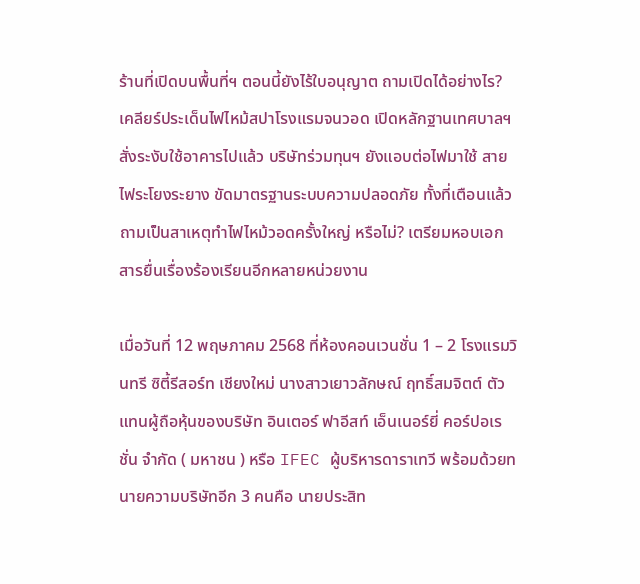ร้านที่เปิดบนพื้นที่ฯ ตอนนี้ยังไร้ใบอนุญาต ถามเปิดได้อย่างไร? เคลียร์ประเด็นไฟไหม้สปาโรงแรมจนวอด เปิดหลักฐานเทศบาลฯ สั่งระงับใช้อาคารไปแล้ว บริษัทร่วมทุนฯ ยังแอบต่อไฟมาใช้ สายไฟระโยงระยาง ขัดมาตรฐานระบบความปลอดภัย ทั้งที่เตือนแล้ว ถามเป็นสาเหตุทำไฟไหม้วอดครั้งใหญ่ หรือไม่? เตรียมหอบเอกสารยื่นเรื่องร้องเรียนอีกหลายหน่วยงาน

เมื่อวันที่ 12 พฤษภาคม 2568 ที่ห้องคอนเวนชั่น 1 – 2 โรงแรมวินทรี ซิตี้รีสอร์ท เชียงใหม่ นางสาวเยาวลักษณ์ ฤทธิ์สมจิตต์ ตัวแทนผู้ถือหุ้นของบริษัท อินเตอร์ ฟาอีสท์ เอ็นเนอร์ยี่ คอร์ปอเรชั่น จำกัด ( มหาชน ) หรือ IFEC ผู้บริหารดาราเทวี พร้อมด้วยทนายความบริษัทอีก 3 คนคือ นายประสิท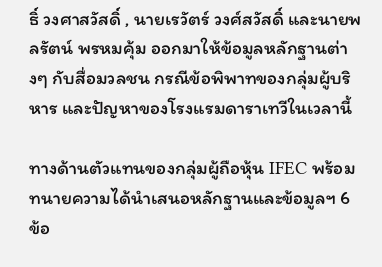ธิ์ วงศาสวัสดิ์ , นายเรวัตร์ วงศ์สวัสดิ์ และนายพลรัตน์ พรหมคุ้ม ออกมาให้ข้อมูลหลักฐานต่างๆ กับสื่อมวลชน กรณีข้อพิพาทของกลุ่มผู้บริหาร และปัญหาของโรงแรมดาราเทวีในเวลานี้

ทางด้านตัวแทนของกลุ่มผู้ถือหุ้น IFEC พร้อมทนายความได้นำเสนอหลักฐานและข้อมูลฯ 6 ข้อ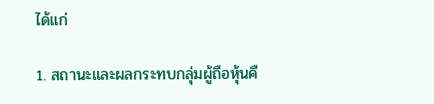ได้แก่

1. สถานะและผลกระทบกลุ่มผู้ถือหุ้นคื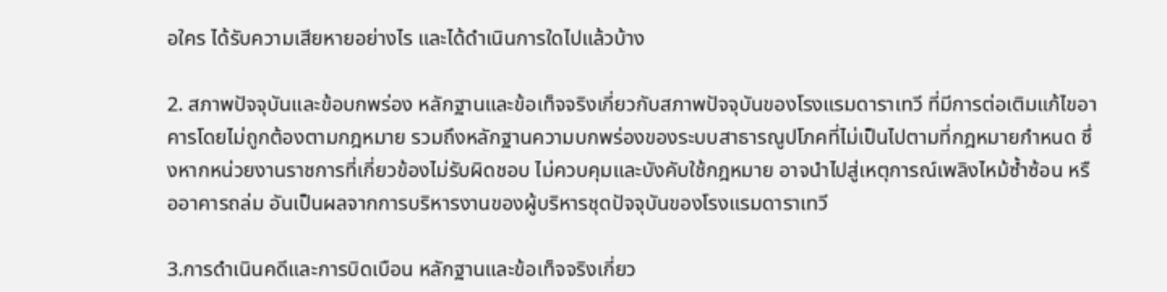อใคร ได้รับความเสียหายอย่างไร และได้ดำเนินการใดไปแล้วบ้าง

2. สภาพปัจจุบันและข้อบกพร่อง หลักฐานและข้อเท็จจริงเกี่ยวกับสภาพปัจจุบันของโรงแรมดาราเทวี ที่มีการต่อเติมแก้ไขอาคารโดยไม่ถูกต้องตามกฎหมาย รวมถึงหลักฐานความบกพร่องของระบบสาธารณูปโภคที่ไม่เป็นไปตามที่กฎหมายกำหนด ซึ่งหากหน่วยงานราชการที่เกี่ยวข้องไม่รับผิดชอบ ไม่ควบคุมและบังคับใช้กฎหมาย อาจนำไปสู่เหตุการณ์เพลิงไหม้ซ้ำซ้อน หรืออาคารถล่ม อันเป็นผลจากการบริหารงานของผู้บริหารชุดปัจจุบันของโรงแรมดาราเทวี

3.การดำเนินคดีและการบิดเบือน หลักฐานและข้อเท็จจริงเกี่ยว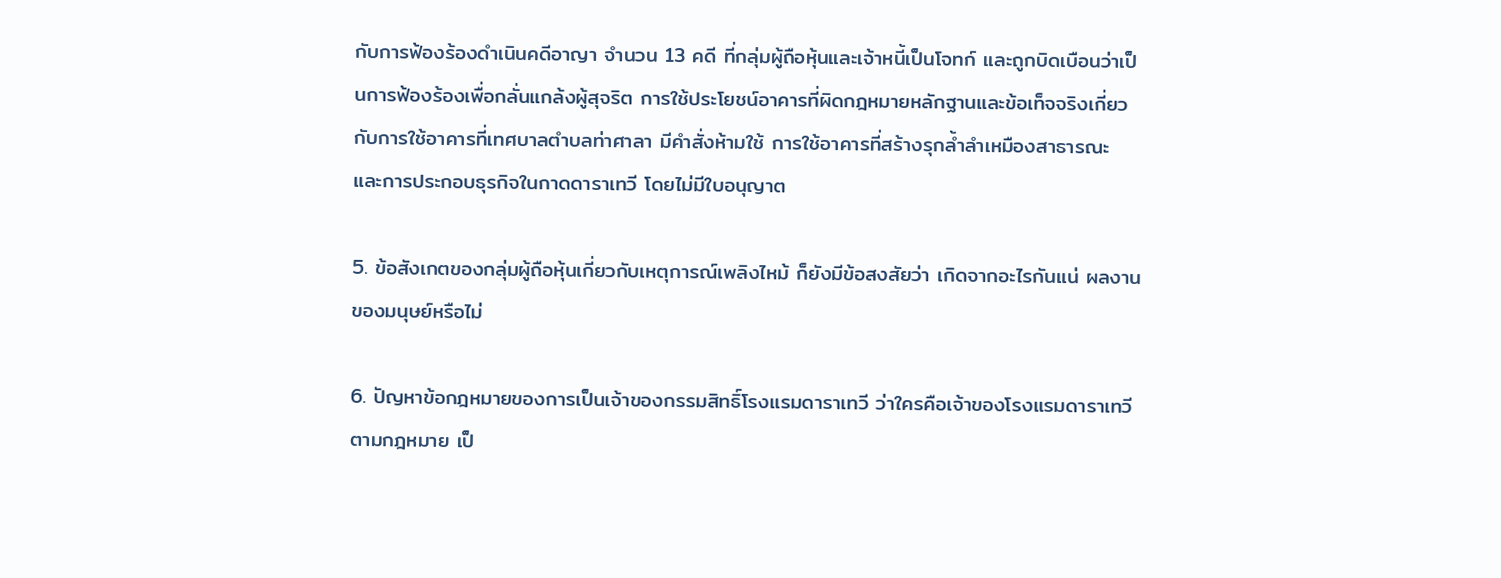กับการฟ้องร้องดำเนินคดีอาญา จำนวน 13 คดี ที่กลุ่มผู้ถือหุ้นและเจ้าหนี้เป็นโจทก์ และถูกบิดเบือนว่าเป็นการฟ้องร้องเพื่อกลั่นแกล้งผู้สุจริต การใช้ประโยชน์อาคารที่ผิดกฎหมายหลักฐานและข้อเท็จจริงเกี่ยวกับการใช้อาคารที่เทศบาลตำบลท่าศาลา มีคำสั่งห้ามใช้ การใช้อาคารที่สร้างรุกล้ำลำเหมืองสาธารณะ และการประกอบธุรกิจในกาดดาราเทวี โดยไม่มีใบอนุญาต

5. ข้อสังเกตของกลุ่มผู้ถือหุ้นเกี่ยวกับเหตุการณ์เพลิงไหม้ ก็ยังมีข้อสงสัยว่า เกิดจากอะไรกันแน่ ผลงานของมนุษย์หรือไม่

6. ปัญหาข้อกฎหมายของการเป็นเจ้าของกรรมสิทธิ์โรงแรมดาราเทวี ว่าใครคือเจ้าของโรงแรมดาราเทวีตามกฎหมาย เป็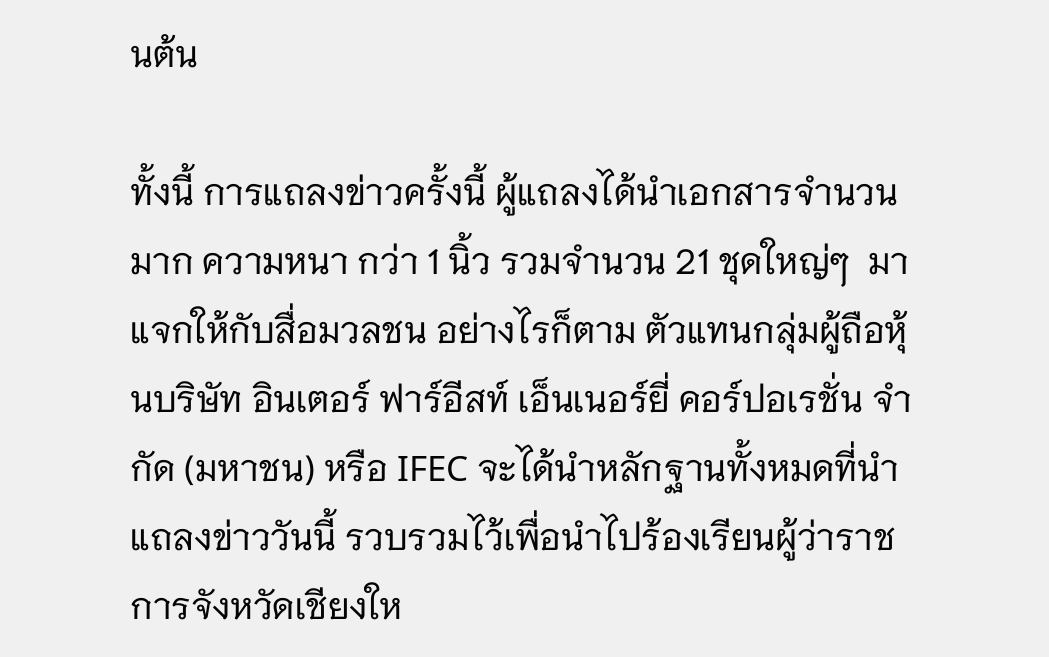นต้น

ทั้งนี้ การแถลงข่าวครั้งนี้ ผู้แถลงได้นำเอกสารจำนวนมาก ความหนา กว่า 1 นิ้ว รวมจำนวน 21 ชุดใหญ่ๆ  มาแจกให้กับสื่อมวลชน อย่างไรก็ตาม ตัวแทนกลุ่มผู้ถือหุ้นบริษัท อินเตอร์ ฟาร์อีสท์ เอ็นเนอร์ยี่ คอร์ปอเรชั่น จำกัด (มหาชน) หรือ IFEC จะได้นำหลักฐานทั้งหมดที่นำแถลงข่าววันนี้ รวบรวมไว้เพื่อนำไปร้องเรียนผู้ว่าราชการจังหวัดเชียงให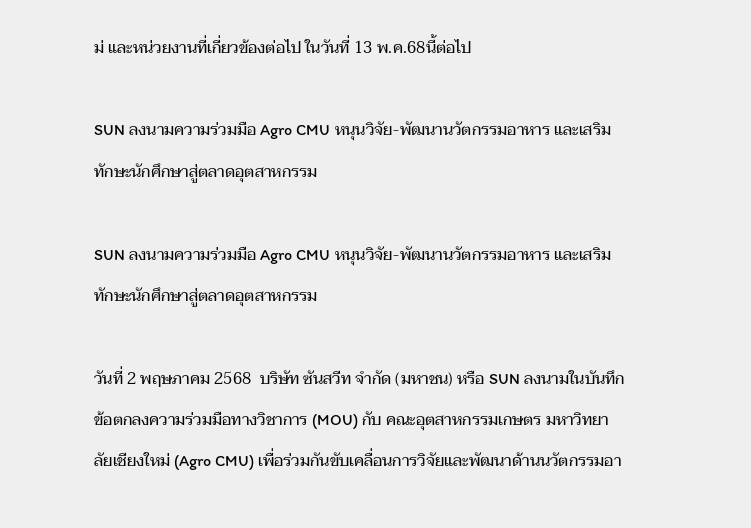ม่ และหน่วยงานที่เกี่ยวข้องต่อไป ในวันที่ 13 พ.ค.68นี้ต่อไป

SUN ลงนามความร่วมมือ Agro CMU หนุนวิจัย-พัฒนานวัตกรรมอาหาร และเสริมทักษะนักศึกษาสู่ตลาดอุตสาหกรรม

SUN ลงนามความร่วมมือ Agro CMU หนุนวิจัย-พัฒนานวัตกรรมอาหาร และเสริมทักษะนักศึกษาสู่ตลาดอุตสาหกรรม

วันที่ 2 พฤษภาคม 2568  บริษัท ซันสวีท จำกัด (มหาชน) หรือ SUN ลงนามในบันทึกข้อตกลงความร่วมมือทางวิชาการ (MOU) กับ คณะอุตสาหกรรมเกษตร มหาวิทยาลัยเชียงใหม่ (Agro CMU) เพื่อร่วมกันขับเคลื่อนการวิจัยและพัฒนาด้านนวัตกรรมอา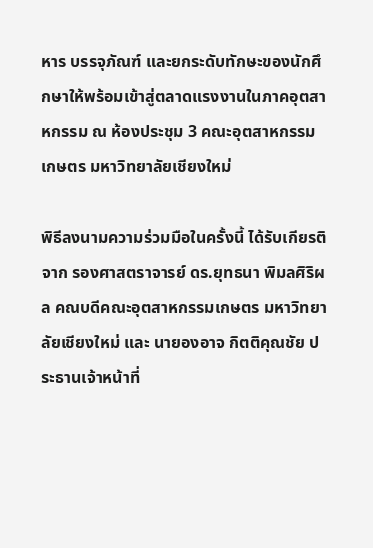หาร บรรจุภัณฑ์ และยกระดับทักษะของนักศึกษาให้พร้อมเข้าสู่ตลาดแรงงานในภาคอุตสาหกรรม ณ ห้องประชุม 3 คณะอุตสาหกรรมเกษตร มหาวิทยาลัยเชียงใหม่

พิธีลงนามความร่วมมือในครั้งนี้ ได้รับเกียรติจาก รองศาสตราจารย์ ดร.ยุทธนา พิมลศิริผล คณบดีคณะอุตสาหกรรมเกษตร มหาวิทยาลัยเชียงใหม่ และ นายองอาจ กิตติคุณชัย ประธานเจ้าหน้าที่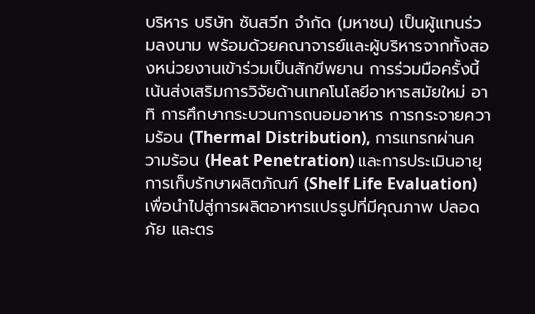บริหาร บริษัท ซันสวีท จำกัด (มหาชน) เป็นผู้แทนร่วมลงนาม พร้อมด้วยคณาจารย์และผู้บริหารจากทั้งสองหน่วยงานเข้าร่วมเป็นสักขีพยาน การร่วมมือครั้งนี้เน้นส่งเสริมการวิจัยด้านเทคโนโลยีอาหารสมัยใหม่ อาทิ การศึกษากระบวนการถนอมอาหาร การกระจายความร้อน (Thermal Distribution), การแทรกผ่านความร้อน (Heat Penetration) และการประเมินอายุการเก็บรักษาผลิตภัณฑ์ (Shelf Life Evaluation) เพื่อนำไปสู่การผลิตอาหารแปรรูปที่มีคุณภาพ ปลอดภัย และตร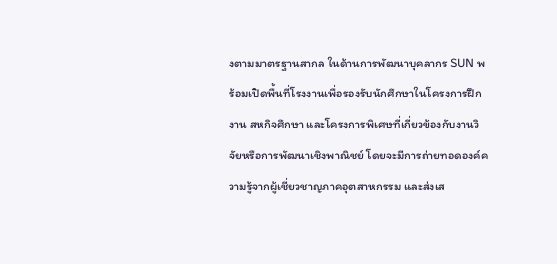งตามมาตรฐานสากล ในด้านการพัฒนาบุคลากร SUN พร้อมเปิดพื้นที่โรงงานเพื่อรองรับนักศึกษาในโครงการฝึกงาน สหกิจศึกษา และโครงการพิเศษที่เกี่ยวข้องกับงานวิจัยหรือการพัฒนาเชิงพาณิชย์ โดยจะมีการถ่ายทอดองค์ความรู้จากผู้เชี่ยวชาญภาคอุตสาหกรรม และส่งเส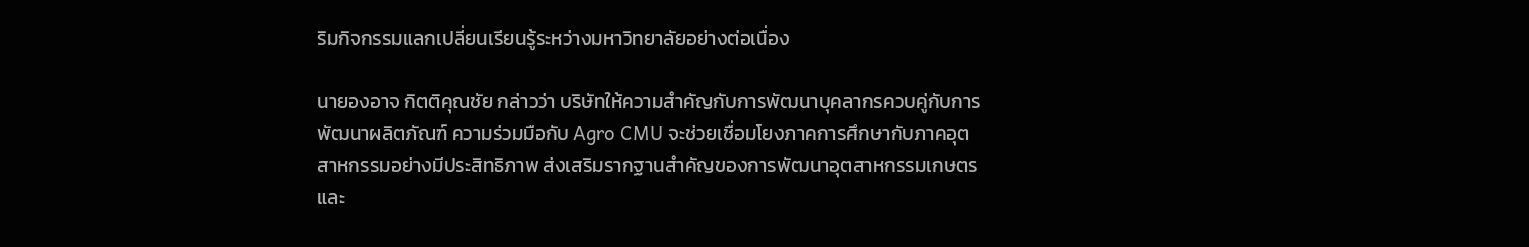ริมกิจกรรมแลกเปลี่ยนเรียนรู้ระหว่างมหาวิทยาลัยอย่างต่อเนื่อง

นายองอาจ กิตติคุณชัย กล่าวว่า บริษัทให้ความสำคัญกับการพัฒนาบุคลากรควบคู่กับการพัฒนาผลิตภัณฑ์ ความร่วมมือกับ Agro CMU จะช่วยเชื่อมโยงภาคการศึกษากับภาคอุตสาหกรรมอย่างมีประสิทธิภาพ ส่งเสริมรากฐานสำคัญของการพัฒนาอุตสาหกรรมเกษตรและ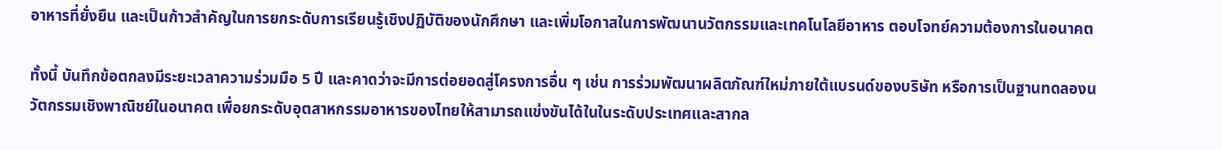อาหารที่ยั่งยืน และเป็นก้าวสำคัญในการยกระดับการเรียนรู้เชิงปฏิบัติของนักศึกษา และเพิ่มโอกาสในการพัฒนานวัตกรรมและเทคโนโลยีอาหาร ตอบโจทย์ความต้องการในอนาคต

ทั้งนี้ บันทึกข้อตกลงมีระยะเวลาความร่วมมือ 5 ปี และคาดว่าจะมีการต่อยอดสู่โครงการอื่น ๆ เช่น การร่วมพัฒนาผลิตภัณฑ์ใหม่ภายใต้แบรนด์ของบริษัท หรือการเป็นฐานทดลองนวัตกรรมเชิงพาณิชย์ในอนาคต เพื่อยกระดับอุตสาหกรรมอาหารของไทยให้สามารถแข่งขันได้ในในระดับประเทศและสากล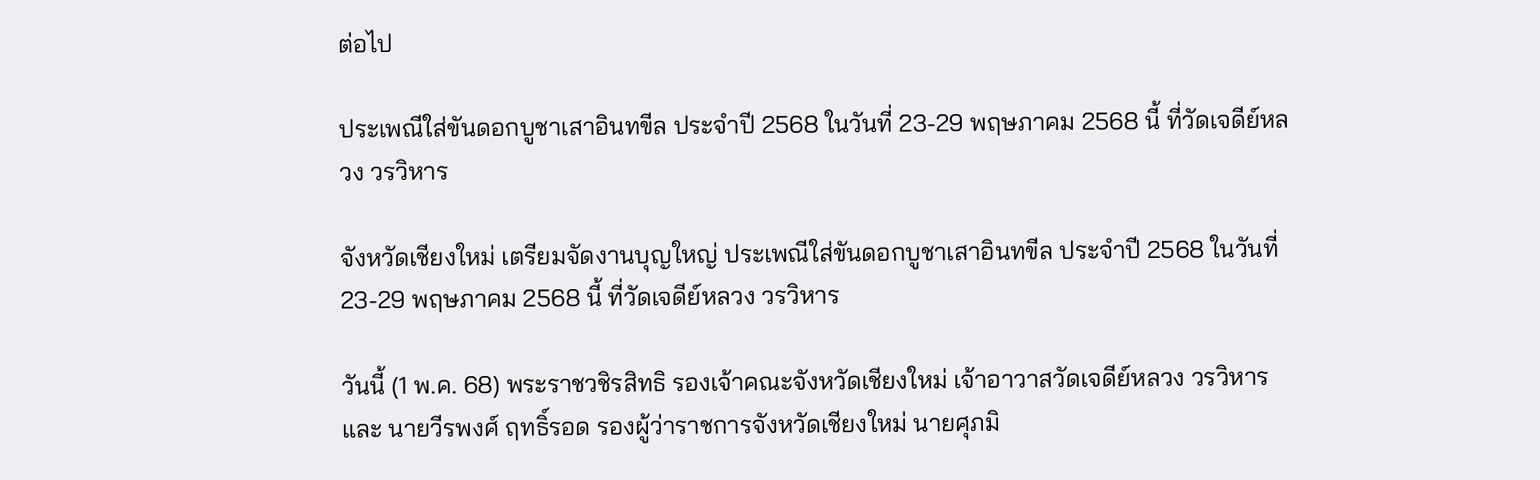ต่อไป

ประเพณีใส่ขันดอกบูชาเสาอินทขีล ประจำปี 2568 ในวันที่ 23-29 พฤษภาคม 2568 นี้ ที่วัดเจดีย์หลวง วรวิหาร

จังหวัดเชียงใหม่ เตรียมจัดงานบุญใหญ่ ประเพณีใส่ขันดอกบูชาเสาอินทขีล ประจำปี 2568 ในวันที่ 23-29 พฤษภาคม 2568 นี้ ที่วัดเจดีย์หลวง วรวิหาร

วันนี้ (1 พ.ค. 68) พระราชวชิรสิทธิ รองเจ้าคณะจังหวัดเชียงใหม่ เจ้าอาวาสวัดเจดีย์หลวง วรวิหาร และ นายวีรพงศ์ ฤทธิ์รอด รองผู้ว่าราชการจังหวัดเชียงใหม่ นายศุภมิ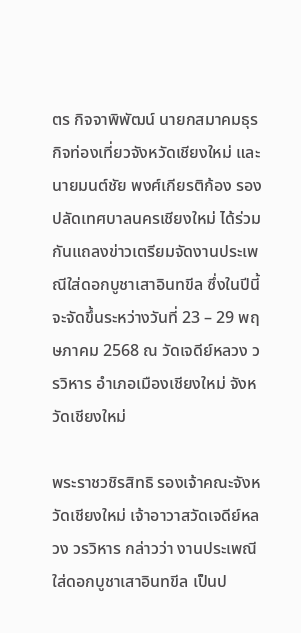ตร กิจจาพิพัฒน์ นายกสมาคมธุรกิจท่องเที่ยวจังหวัดเชียงใหม่ และนายมนต์ชัย พงศ์เกียรติก้อง รองปลัดเทศบาลนครเชียงใหม่ ได้ร่วมกันแถลงข่าวเตรียมจัดงานประเพณีใส่ดอกบูชาเสาอินทขีล ซึ่งในปีนี้จะจัดขึ้นระหว่างวันที่ 23 – 29 พฤษภาคม 2568 ณ วัดเจดีย์หลวง วรวิหาร อำเภอเมืองเชียงใหม่ จังหวัดเชียงใหม่

พระราชวชิรสิทธิ รองเจ้าคณะจังหวัดเชียงใหม่ เจ้าอาวาสวัดเจดีย์หลวง วรวิหาร กล่าวว่า งานประเพณีใส่ดอกบูชาเสาอินทขีล เป็นป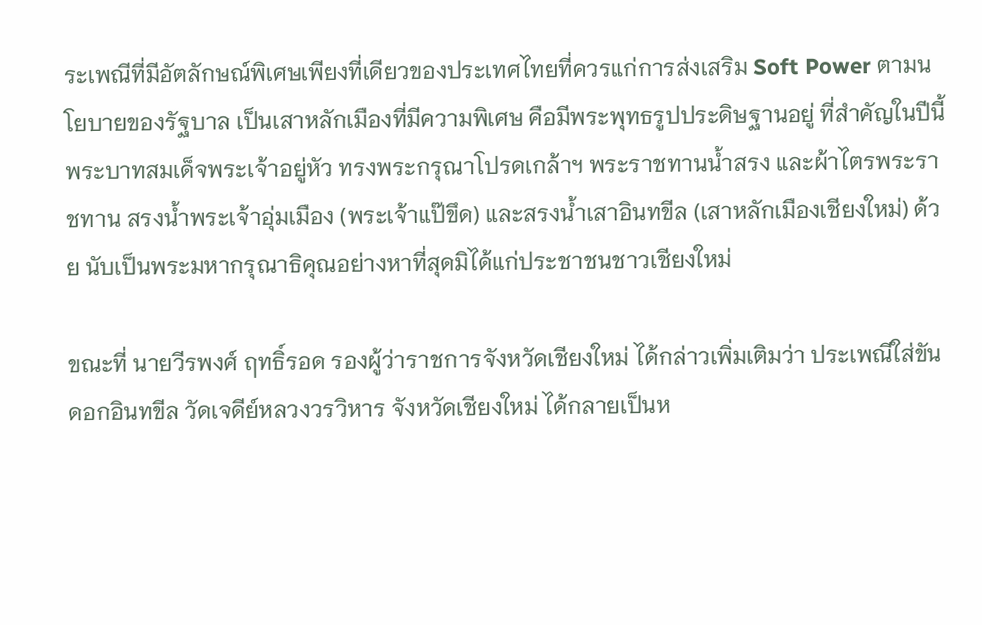ระเพณีที่มีอัตลักษณ์พิเศษเพียงที่เดียวของประเทศไทยที่ควรแก่การส่งเสริม Soft Power ตามนโยบายของรัฐบาล เป็นเสาหลักเมืองที่มีความพิเศษ คือมีพระพุทธรูปประดิษฐานอยู่ ที่สำคัญในปีนี้พระบาทสมเด็จพระเจ้าอยู่หัว ทรงพระกรุณาโปรดเกล้าฯ พระราชทานน้ำสรง และผ้าไตรพระราชทาน สรงน้ำพระเจ้าอุ่มเมือง (พระเจ้าแป๊ขึด) และสรงน้ำเสาอินทขีล (เสาหลักเมืองเชียงใหม่) ด้วย นับเป็นพระมหากรุณาธิคุณอย่างหาที่สุดมิได้แก่ประชาชนชาวเชียงใหม่

ขณะที่ นายวีรพงศ์ ฤทธิ์รอด รองผู้ว่าราชการจังหวัดเชียงใหม่ ได้กล่าวเพิ่มเติมว่า ประเพณีใส่ขันดอกอินทขีล วัดเจดีย์หลวงวรวิหาร จังหวัดเชียงใหม่ ได้กลายเป็นห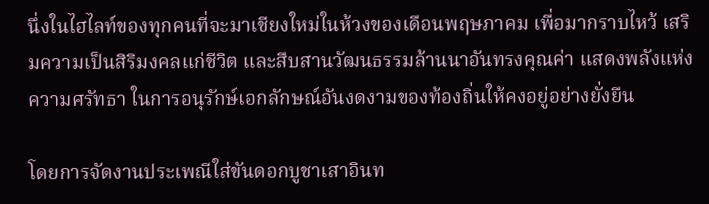นึ่งในไฮไลท์ของทุกคนที่จะมาเชียงใหม่ในห้วงของเดือนพฤษภาคม เพื่อมากราบไหว้ เสริมความเป็นสิริมงคลแก่ชีวิต และสืบสานวัฒนธรรมล้านนาอันทรงคุณค่า แสดงพลังแห่งความศรัทธา ในการอนุรักษ์เอกลักษณ์อันงดงามของท้องถิ่นให้คงอยู่อย่างยั่งยืน

โดยการจัดงานประเพณีใส่ขันดอกบูชาเสาอินท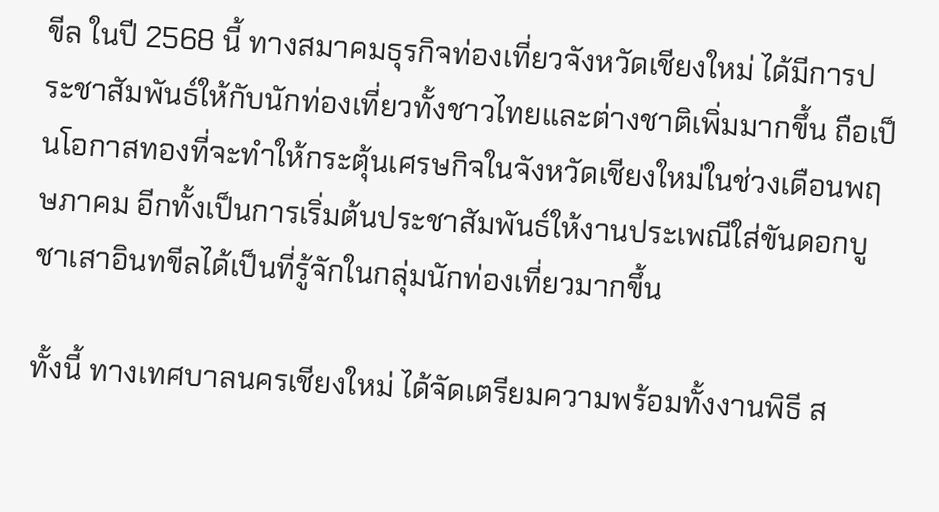ขีล ในปี 2568 นี้ ทางสมาคมธุรกิจท่องเที่ยวจังหวัดเชียงใหม่ ได้มีการประชาสัมพันธ์ให้กับนักท่องเที่ยวทั้งชาวไทยและต่างชาติเพิ่มมากขึ้น ถือเป็นโอกาสทองที่จะทำให้กระตุ้นเศรษกิจในจังหวัดเชียงใหม่ในช่วงเดือนพฤษภาคม อีกทั้งเป็นการเริ่มต้นประชาสัมพันธ์ให้งานประเพณีใส่ขันดอกบูชาเสาอินทขีลได้เป็นที่รู้จักในกลุ่มนักท่องเที่ยวมากขึ้น

ทั้งนี้ ทางเทศบาลนครเชียงใหม่ ได้จัดเตรียมความพร้อมทั้งงานพิธี ส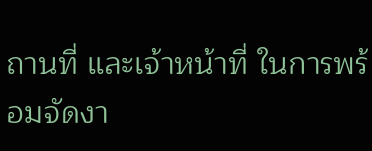ถานที่ และเจ้าหน้าที่ ในการพร้อมจัดงา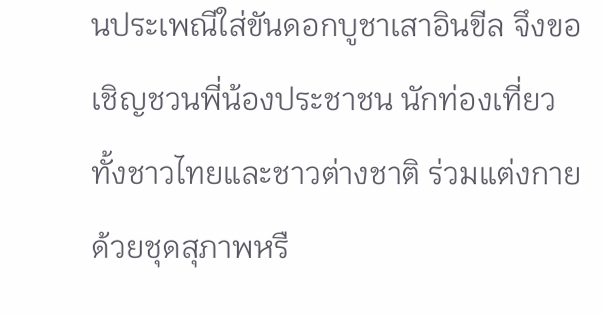นประเพณีใส่ขันดอกบูชาเสาอินขีล จึงขอเชิญชวนพี่น้องประชาชน นักท่องเที่ยวทั้งชาวไทยและชาวต่างชาติ ร่วมแต่งกายด้วยชุดสุภาพหรื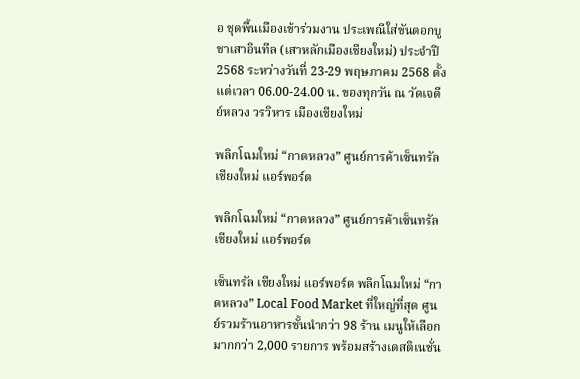อ ชุดพื้นเมืองเข้าร่วมงาน ประเพณีใส่ขันดอกบูชาเสาอินทีล (เสาหลักเมืองเชียงใหม่) ประจำปี 2568 ระหว่างวันที่ 23-29 พฤษภาคม 2568 ตั้งแต่เวลา 06.00-24.00 น. ของทุกวัน ณ วัดเจดีย์หลวง วรวิหาร เมืองเชียงใหม่

พลิกโฉมใหม่ “กาดหลวง” ศูนย์การค้าเซ็นทรัล เชียงใหม่ แอร์พอร์ต

พลิกโฉมใหม่ “กาดหลวง” ศูนย์การค้าเซ็นทรัล เชียงใหม่ แอร์พอร์ต

เซ็นทรัล เชียงใหม่ แอร์พอร์ต พลิกโฉมใหม่ “กาดหลวง” Local Food Market ที่ใหญ่ที่สุด ศูนย์รวมร้านอาหารชั้นนำกว่า 98 ร้าน เมนูให้เลือกมากกว่า 2,000 รายการ พร้อมสร้างเดสติเนชั่น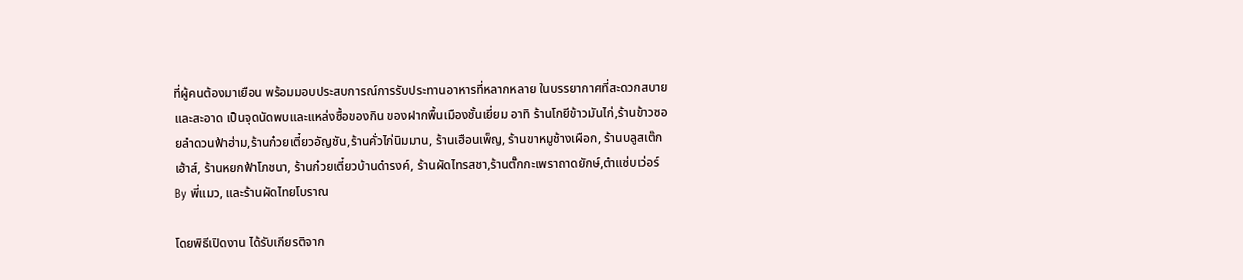ที่ผู้คนต้องมาเยือน พร้อมมอบประสบการณ์การรับประทานอาหารที่หลากหลาย ในบรรยากาศที่สะดวกสบายและสะอาด เป็นจุดนัดพบและแหล่งซื้อของกิน ของฝากพื้นเมืองชั้นเยี่ยม อาทิ ร้านโกยีข้าวมันไก่,ร้านข้าวซอยลำดวนฟ้าฮ่าม,ร้านก๋วยเตี๋ยวอัญชัน,ร้านคั่วไก่นิมมาน, ร้านเฮือนเพ็ญ, ร้านขาหมูช้างเผือก, ร้านบลูสเต๊กเฮ้าส์, ร้านหยกฟ้าโภชนา, ร้านก๋วยเตี๋ยวบ้านดำรงค์, ร้านผัดไทรสชา,ร้านตั๊กกะเพราถาดยักษ์,ตำแซ่บเว่อร์ By พี่แมว, และร้านผัดไทยโบราณ

โดยพิธีเปิดงาน ได้รับเกียรติจาก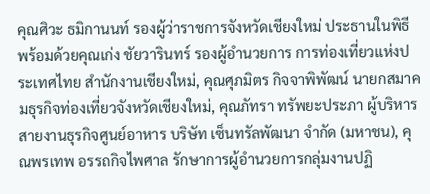คุณศิวะ ธมิกานนท์ รองผู้ว่าราชการจังหวัดเชียงใหม่ ประธานในพิธี พร้อมด้วยคุณเก่ง ชัยวารินทร์ รองผู้อำนวยการ การท่องเที่ยวแห่งประเทศไทย สำนักงานเชียงใหม่, คุณศุภมิตร กิจจาพิพัฒน์ นายกสมาคมธุรกิจท่องเที่ยวจังหวัดเชียงใหม่, คุณภัทรา ทรัพยะประภา ผู้บริหารสายงานธุรกิจศูนย์อาหาร บริษัท เซ็นทรัลพัฒนา จำกัด (มหาชน), คุณพรเทพ อรรถกิจไพศาล รักษาการผู้อำนวยการกลุ่มงานปฏิ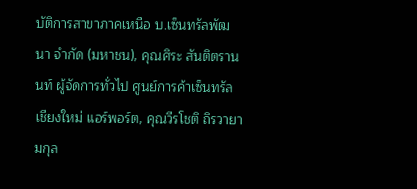บัติการสาขาภาคเหนือ บ.เซ็นทรัลพัฒนา จำกัด (มหาชน), คุณศิระ สันติตรานนท์ ผู้จัดการทั่วไป ศูนย์การค้าเซ็นทรัล เชียงใหม่ แอร์พอร์ต, คุณวีรโชติ ถิรวายามกุล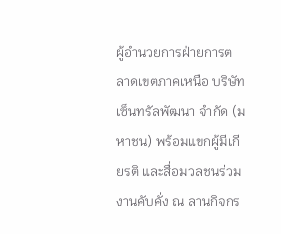ผู้อำนวยการฝ่ายการตลาดเขตภาคเหนือ บริษัท เซ็นทรัลพัฒนา จำกัด (มหาชน) พร้อมแขกผู้มีเกียรติ และสื่อมวลชนร่วมงานคับคั่ง ณ ลานกิจกร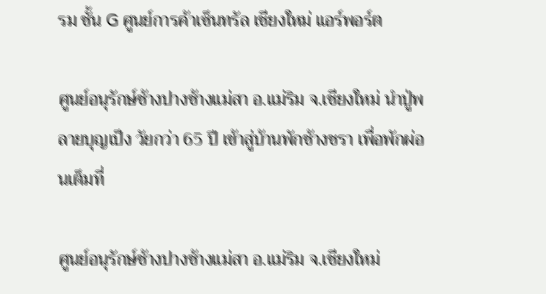รม ชั้น G ศูนย์การค้าเซ็นทรัล เชียงใหม่ แอร์พอร์ต

ศูนย์อนุรักษ์ช้างปางช้างแม่สา อ.แม่ริม จ.เชียงใหม่ นำปู่พลายบุญเป็ง วัยกว่า 65 ปี เข้าสู่บ้านพักช้างชรา เพื่อพักผ่อนเต็มที่

ศูนย์อนุรักษ์ช้างปางช้างแม่สา อ.แม่ริม จ.เชียงใหม่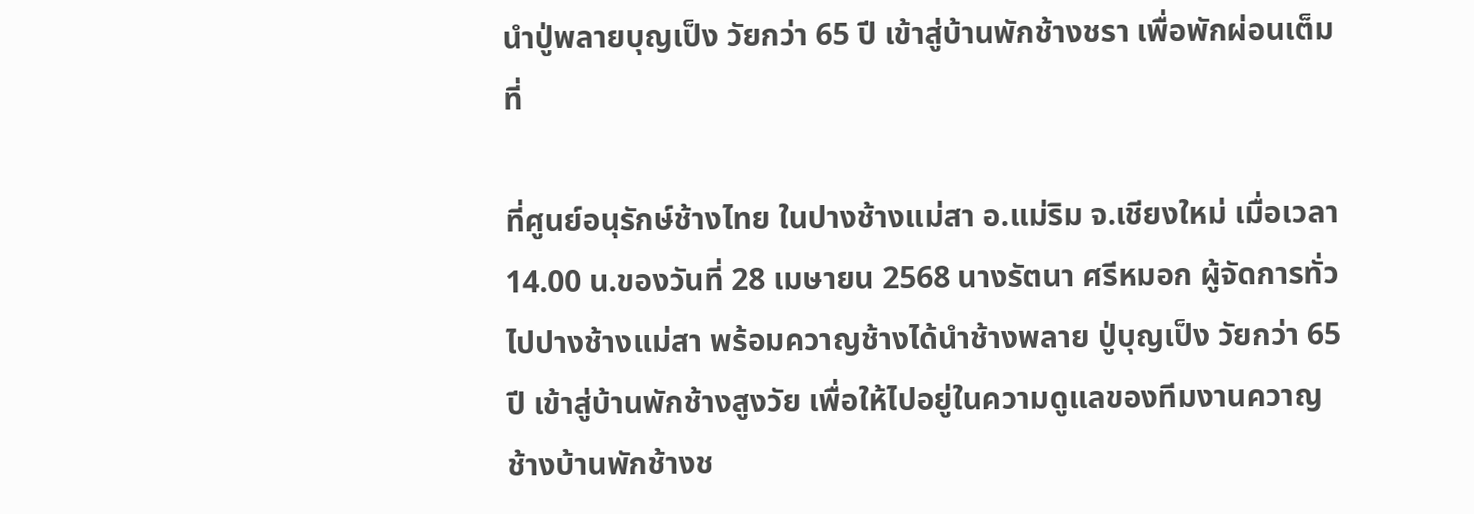นำปู่พลายบุญเป็ง วัยกว่า 65 ปี เข้าสู่บ้านพักช้างชรา เพื่อพักผ่อนเต็มที่

ที่ศูนย์อนุรักษ์ช้างไทย ในปางช้างแม่สา อ.แม่ริม จ.เชียงใหม่ เมื่อเวลา 14.00 น.ของวันที่ 28 เมษายน 2568 นางรัตนา ศรีหมอก ผู้จัดการทั่วไปปางช้างแม่สา พร้อมควาญช้างได้นำช้างพลาย ปู่บุญเป็ง วัยกว่า 65 ปี เข้าสู่บ้านพักช้างสูงวัย เพื่อให้ไปอยู่ในความดูแลของทีมงานควาญช้างบ้านพักช้างช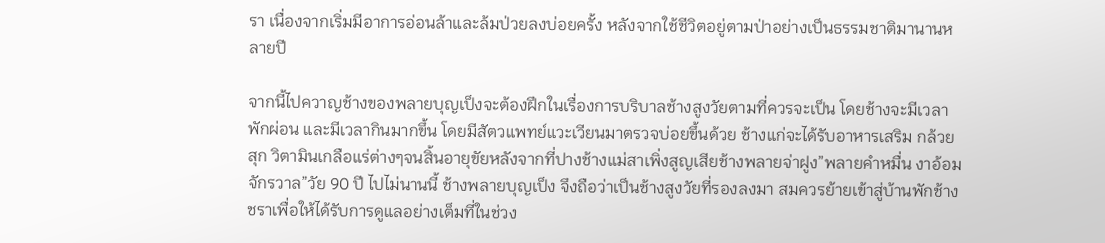รา เนื่องจากเริ่มมีอาการอ่อนล้าและล้มป่วยลงบ่อยครั้ง หลังจากใช้ชีวิตอยู่ตามป่าอย่างเป็นธรรมชาติมานานหลายปี

จากนี้ไปควาญช้างของพลายบุญเป็งจะต้องฝึกในเรื่องการบริบาลช้างสูงวัยตามที่ควรจะเป็น โดยช้างจะมีเวลาพักผ่อน และมีเวลากินมากขึ้น โดยมีสัตวแพทย์แวะเวียนมาตรวจบ่อยขึ้นด้วย ช้างแก่จะได้รับอาหารเสริม กล้วยสุก วิตามินเกลือแร่ต่างๆจนสิ้นอายุขัยหลังจากที่ปางช้างแม่สาเพิ่งสูญเสียช้างพลายจ่าฝูง”พลายคำหมื่น งาอ้อมจักรวาล”วัย 90 ปี ไปไม่นานนี้ ช้างพลายบุญเป็ง จึงถือว่าเป็นช้างสูงวัยที่รองลงมา สมควรย้ายเข้าสู่บ้านพักช้างชราเพื่อให้ได้รับการดูแลอย่างเต็มที่ในช่วง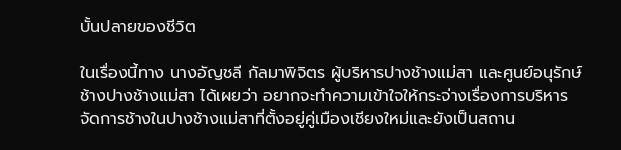บั้นปลายของชีวิต

ในเรื่องนี้ทาง นางอัญชลี กัลมาพิจิตร ผู้บริหารปางช้างแม่สา และศูนย์อนุรักษ์ช้างปางช้างแม่สา ได้เผยว่า อยากจะทำความเข้าใจให้กระจ่างเรื่องการบริหารจัดการช้างในปางช้างแม่สาที่ตั้งอยู่คู่เมืองเชียงใหม่และยังเป็นสถาน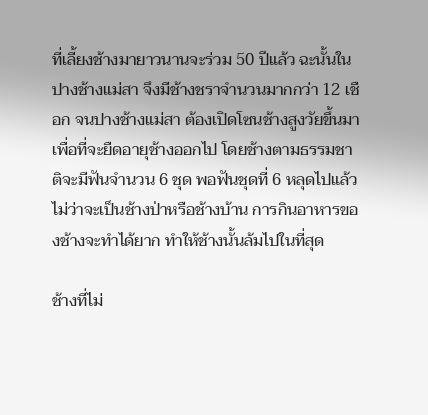ที่เลี้ยงช้างมายาวนานจะร่วม 50 ปีแล้ว ฉะนั้นในปางช้างแม่สา จึงมีช้างชราจำนวนมากกว่า 12 เชือก จนปางช้างแม่สา ต้องเปิดโซนช้างสูงวัยขึ้นมา เพื่อที่จะยืดอายุช้างออกไป โดยช้างตามธรรมชาติจะมีฟันจำนวน 6 ชุด พอฟันชุดที่ 6 หลุดไปแล้ว ไม่ว่าจะเป็นช้างป่าหรือช้างบ้าน การกินอาหารของช้างจะทำได้ยาก ทำให้ช้างนั้นล้มไปในที่สุด

ช้างที่ไม่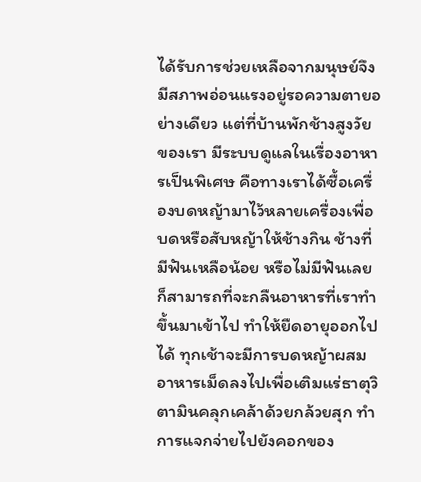ได้รับการช่วยเหลือจากมนุษย์จึงมีสภาพอ่อนแรงอยู่รอความตายอย่างเดียว แต่ที่บ้านพักช้างสูงวัยของเรา มีระบบดูแลในเรื่องอาหารเป็นพิเศษ คือทางเราได้ซื้อเครื่องบดหญ้ามาไว้หลายเครื่องเพื่อบดหรือสับหญ้าให้ช้างกิน ช้างที่มีฟันเหลือน้อย หรือไม่มีฟันเลยก็สามารถที่จะกลืนอาหารที่เราทำขึ้นมาเข้าไป ทำให้ยืดอายุออกไปได้ ทุกเช้าจะมีการบดหญ้าผสมอาหารเม็ดลงไปเพื่อเติมแร่ธาตุวิตามินคลุกเคล้าด้วยกล้วยสุก ทำการแจกจ่ายไปยังคอกของ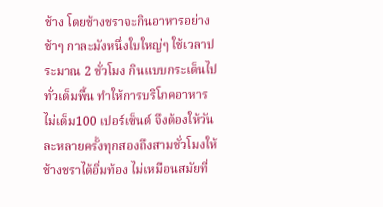ช้าง โดยช้างชราจะกินอาหารอย่างช้าๆ กาละมังหนึ่งใบใหญ่ๆ ใช้เวลาประมาณ 2 ชั่วโมง กินแบบกระเด็นไปทั่วเต็มพื้น ทำให้การบริโภคอาหารไม่เต็ม100 เปอร์เซ็นต์ จึงต้องให้วันละหลายครั้งทุกสองถึงสามชั่วโมงให้ช้างชราได้อิ่มท้อง ไม่เหมือนสมัยที่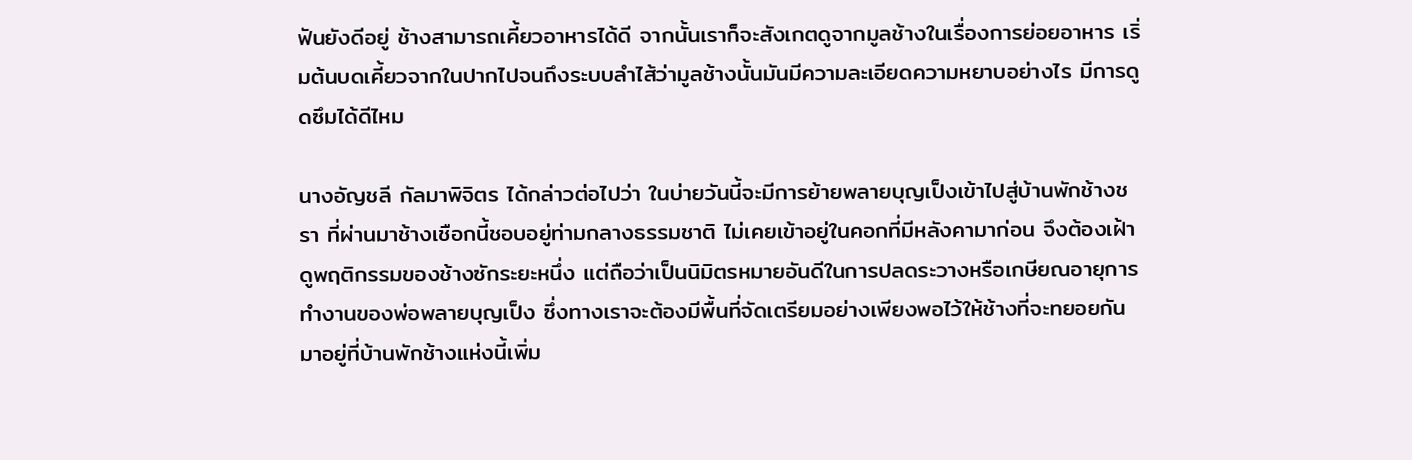ฟันยังดีอยู่ ช้างสามารถเคี้ยวอาหารได้ดี จากนั้นเราก็จะสังเกตดูจากมูลช้างในเรื่องการย่อยอาหาร เริ่มต้นบดเคี้ยวจากในปากไปจนถึงระบบลำไส้ว่ามูลช้างนั้นมันมีความละเอียดความหยาบอย่างไร มีการดูดซึมได้ดีไหม

นางอัญชลี กัลมาพิจิตร ได้กล่าวต่อไปว่า ในบ่ายวันนี้จะมีการย้ายพลายบุญเป็งเข้าไปสู่บ้านพักช้างชรา ที่ผ่านมาช้างเชือกนี้ชอบอยู่ท่ามกลางธรรมชาติ ไม่เคยเข้าอยู่ในคอกที่มีหลังคามาก่อน จึงต้องเฝ้าดูพฤติกรรมของช้างซักระยะหนึ่ง แต่ถือว่าเป็นนิมิตรหมายอันดีในการปลดระวางหรือเกษียณอายุการทำงานของพ่อพลายบุญเป็ง ซึ่งทางเราจะต้องมีพื้นที่จัดเตรียมอย่างเพียงพอไว้ให้ช้างที่จะทยอยกันมาอยู่ที่บ้านพักช้างแห่งนี้เพิ่ม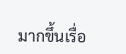มากขึ้นเรื่อ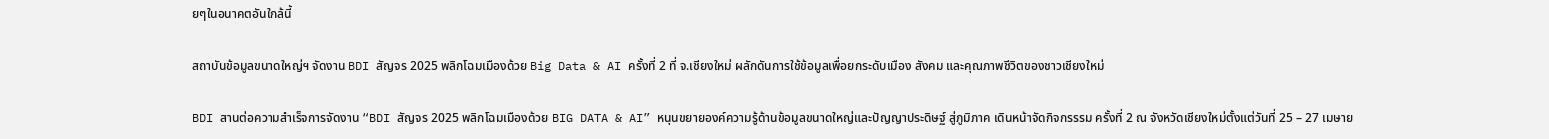ยๆในอนาคตอันใกล้นี้

สถาบันข้อมูลขนาดใหญ่ฯ จัดงาน BDI สัญจร 2025 พลิกโฉมเมืองด้วย Big Data & AI ครั้งที่ 2 ที่ จ.เชียงใหม่ ผลักดันการใช้ข้อมูลเพื่อยกระดับเมือง สังคม และคุณภาพชีวิตของชาวเชียงใหม่

BDI สานต่อความสำเร็จการจัดงาน “BDI สัญจร 2025 พลิกโฉมเมืองด้วย BIG DATA & AI” หนุนขยายองค์ความรู้ด้านข้อมูลขนาดใหญ่และปัญญาประดิษฐ์ สู่ภูมิภาค เดินหน้าจัดกิจกรรรม ครั้งที่ 2 ณ จังหวัดเชียงใหม่ตั้งแต่วันที่ 25 – 27 เมษาย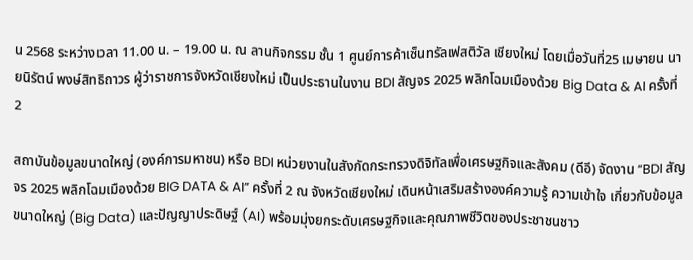น 2568 ระหว่างเวลา 11.00 น. – 19.00 น. ณ ลานกิจกรรม ชั้น 1 ศูนย์การค้าเซ็นทรัลเฟสติวัล เชียงใหม่ โดยเมื่อวันที่25 เมษายน นายนิรัตน์ พงษ์สิทธิถาวร ผู้ว่าราชการจังหวัดเชียงใหม่ เป็นประธานในงาน BDI สัญจร 2025 พลิกโฉมเมืองด้วย Big Data & AI ครั้งที่ 2

สถาบันข้อมูลขนาดใหญ่ (องค์การมหาชน) หรือ BDI หน่วยงานในสังกัดกระทรวงดิจิทัลเพื่อเศรษฐกิจและสังคม (ดีอี) จัดงาน “BDI สัญจร 2025 พลิกโฉมเมืองด้วย BIG DATA & AI” ครั้งที่ 2 ณ จังหวัดเชียงใหม่ เดินหน้าเสริมสร้างองค์ความรู้ ความเข้าใจ เกี่ยวกับข้อมูลขนาดใหญ่ (Big Data) และปัญญาประดิษฐ์ (AI) พร้อมมุ่งยกระดับเศรษฐกิจและคุณภาพชีวิตของประชาชนชาว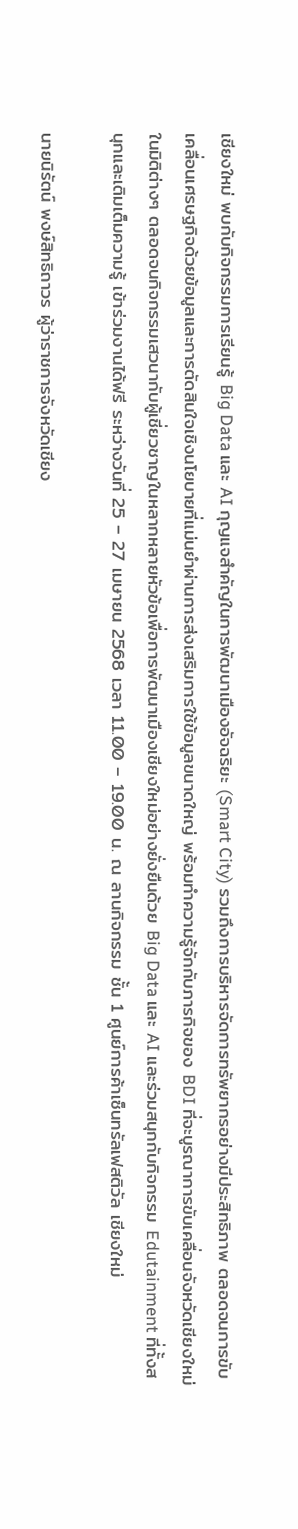เชียงใหม่ พบกับกิจกรรมการเรียนรู้ Big Data และ AI กุญแจสำคัญในการพัฒนาเมืองอัจฉริยะ (Smart City) รวมถึงการบริหารจัดการทรัพยากรอย่างมีประสิทธิภาพ ตลอดจนการขับเคลื่อนเศรษฐกิจด้วยข้อมูลและการตัดสินใจเชิงนโยบายที่แม่นยำผ่านการส่งเสริมการใช้ข้อมูลขนาดใหญ่ พร้อมทำความรู้จักกับภารกิจของ BDI ที่จะบูรณาการขับเคลื่อนจังหวัดเชียงใหม่ในมิติต่างๆ ตลอดจนกิจกรรมเสวนากับผู้เชี่ยวชาญในหลากหลายหัวข้อเพื่อการพัฒนาเมืองเชียงใหม่อย่างยั่งยืนด้วย Big Data และ AI และร่วมสนุกกับกิจกรรม Edutainment ที่ทั้งสนุกและเติมเต็มความรู้ เข้าร่วมงานได้ฟรี ระหว่างวันที่ 25 – 27 เมษายน 2568 เวลา 11.00 – 19.00 น. ณ ลานกิจกรรม ชั้น 1 ศูนย์การค้าเซ็นทรัลเฟสติวัล เชียงใหม่

นายนิรัตน์ พงษ์สิทธิถาวร ผู้ว่าราชการจังหวัดเชียง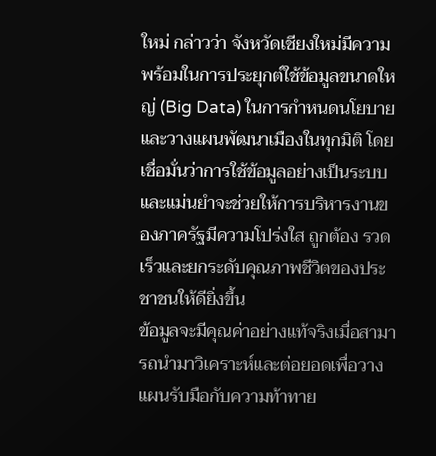ใหม่ กล่าวว่า จังหวัดเชียงใหม่มีความพร้อมในการประยุกต์ใช้ข้อมูลขนาดใหญ่ (Big Data) ในการกำหนดนโยบายและวางแผนพัฒนาเมืองในทุกมิติ โดยเชื่อมั่นว่าการใช้ข้อมูลอย่างเป็นระบบและแม่นยำจะช่วยให้การบริหารงานของภาครัฐมีความโปร่งใส ถูกต้อง รวดเร็วและยกระดับคุณภาพชีวิตของประชาชนให้ดียิ่งขึ้น
ข้อมูลจะมีคุณค่าอย่างแท้จริงเมื่อสามารถนำมาวิเคราะห์และต่อยอดเพื่อวางแผนรับมือกับความท้าทาย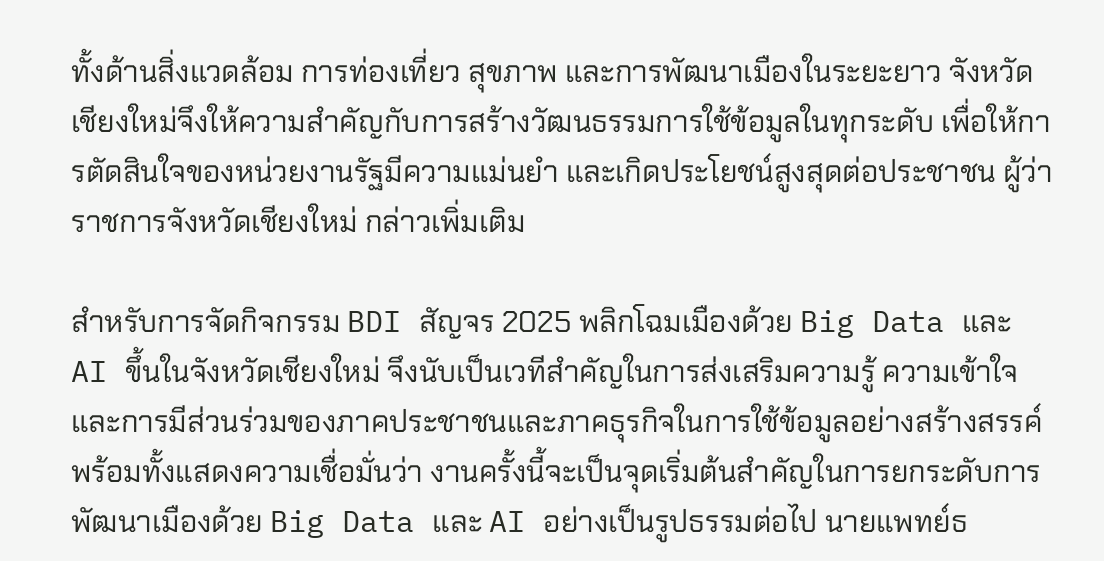ทั้งด้านสิ่งแวดล้อม การท่องเที่ยว สุขภาพ และการพัฒนาเมืองในระยะยาว จังหวัดเชียงใหม่จึงให้ความสำคัญกับการสร้างวัฒนธรรมการใช้ข้อมูลในทุกระดับ เพื่อให้การตัดสินใจของหน่วยงานรัฐมีความแม่นยำ และเกิดประโยชน์สูงสุดต่อประชาชน ผู้ว่าราชการจังหวัดเชียงใหม่ กล่าวเพิ่มเติม

สำหรับการจัดกิจกรรม BDI สัญจร 2025 พลิกโฉมเมืองด้วย Big Data และ AI ขึ้นในจังหวัดเชียงใหม่ จึงนับเป็นเวทีสำคัญในการส่งเสริมความรู้ ความเข้าใจ และการมีส่วนร่วมของภาคประชาชนและภาคธุรกิจในการใช้ข้อมูลอย่างสร้างสรรค์ พร้อมทั้งแสดงความเชื่อมั่นว่า งานครั้งนี้จะเป็นจุดเริ่มต้นสำคัญในการยกระดับการพัฒนาเมืองด้วย Big Data และ AI อย่างเป็นรูปธรรมต่อไป นายแพทย์ธ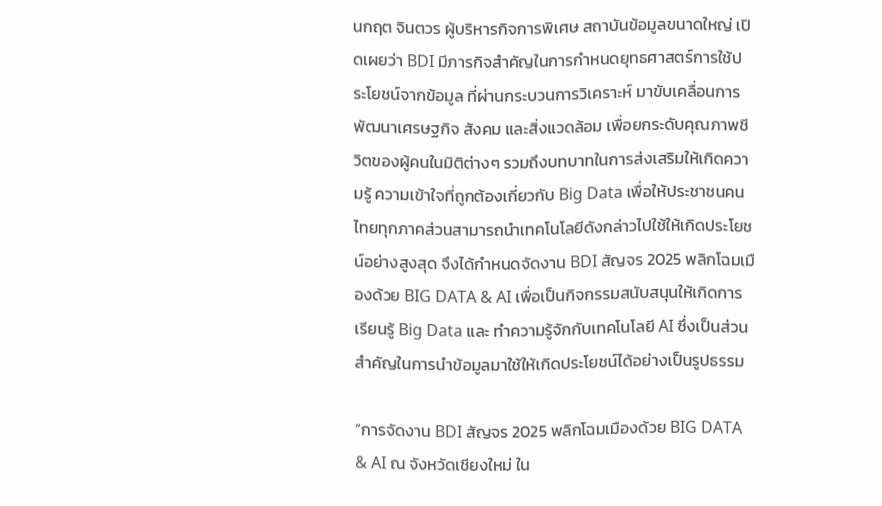นกฤต จินตวร ผู้บริหารกิจการพิเศษ สถาบันข้อมูลขนาดใหญ่ เปิดเผยว่า BDI มีภารกิจสำคัญในการกำหนดยุทธศาสตร์การใช้ประโยชน์จากข้อมูล ที่ผ่านกระบวนการวิเคราะห์ มาขับเคลื่อนการพัฒนาเศรษฐกิจ สังคม และสิ่งแวดล้อม เพื่อยกระดับคุณภาพชีวิตของผู้คนในมิติต่างๆ รวมถึงบทบาทในการส่งเสริมให้เกิดความรู้ ความเข้าใจที่ถูกต้องเกี่ยวกับ Big Data เพื่อให้ประชาชนคนไทยทุกภาคส่วนสามารถนำเทคโนโลยีดังกล่าวไปใช้ให้เกิดประโยชน์อย่างสูงสุด จึงได้กำหนดจัดงาน BDI สัญจร 2025 พลิกโฉมเมืองด้วย BIG DATA & AI เพื่อเป็นกิจกรรมสนับสนุนให้เกิดการเรียนรู้ Big Data และ ทำความรู้จักกับเทคโนโลยี AI ซึ่งเป็นส่วนสำคัญในการนำข้อมูลมาใช้ให้เกิดประโยชน์ได้อย่างเป็นรูปธรรม

“การจัดงาน BDI สัญจร 2025 พลิกโฉมเมืองด้วย BIG DATA & AI ณ จังหวัดเชียงใหม่ ใน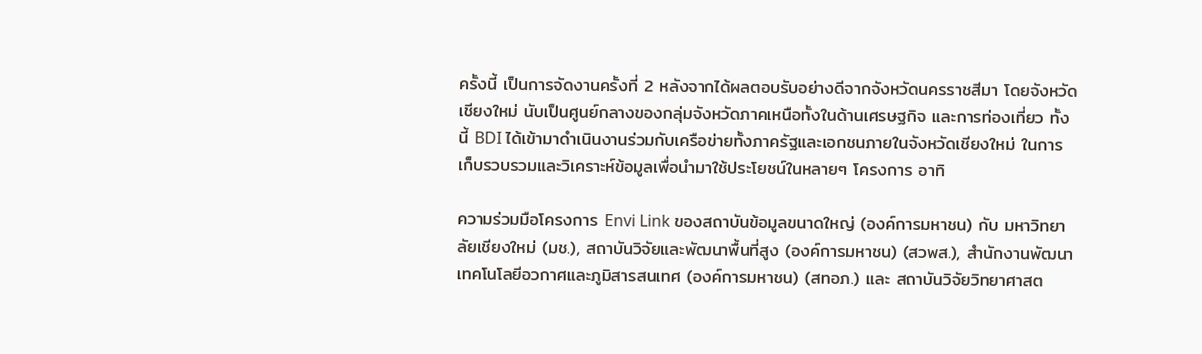ครั้งนี้ เป็นการจัดงานครั้งที่ 2 หลังจากได้ผลตอบรับอย่างดีจากจังหวัดนครราชสีมา โดยจังหวัดเชียงใหม่ นับเป็นศูนย์กลางของกลุ่มจังหวัดภาคเหนือทั้งในด้านเศรษฐกิจ และการท่องเที่ยว ทั้งนี้ BDI ได้เข้ามาดำเนินงานร่วมกับเครือข่ายทั้งภาครัฐและเอกชนภายในจังหวัดเชียงใหม่ ในการเก็บรวบรวมและวิเคราะห์ข้อมูลเพื่อนำมาใช้ประโยชน์ในหลายๆ โครงการ อาทิ

ความร่วมมือโครงการ Envi Link ของสถาบันข้อมูลขนาดใหญ่ (องค์การมหาชน) กับ มหาวิทยาลัยเชียงใหม่ (มช.), สถาบันวิจัยและพัฒนาพื้นที่สูง (องค์การมหาชน) (สวพส.), สำนักงานพัฒนาเทคโนโลยีอวกาศและภูมิสารสนเทศ (องค์การมหาชน) (สทอภ.) และ สถาบันวิจัยวิทยาศาสต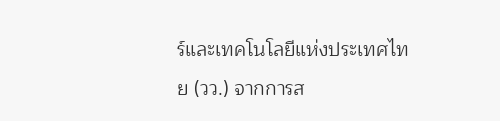ร์และเทคโนโลยีแห่งประเทศไทย (วว.) จากการส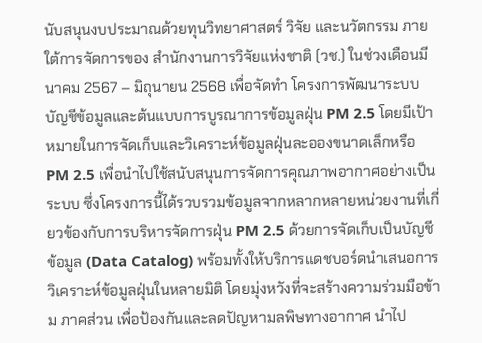นับสนุนงบประมาณด้วยทุนวิทยาศาสตร์ วิจัย และนวัตกรรม ภายใต้การจัดการของ สำนักงานการวิจัยแห่งชาติ (วช.) ในช่วงเดือนมีนาคม 2567 – มิถุนายน 2568 เพื่อจัดทำ โครงการพัฒนาระบบบัญชีข้อมูลและต้นแบบการบูรณาการข้อมูลฝุ่น PM 2.5 โดยมีเป้าหมายในการจัดเก็บและวิเคราะห์ข้อมูลฝุ่นละอองขนาดเล็กหรือ PM 2.5 เพื่อนำไปใช้สนับสนุนการจัดการคุณภาพอากาศอย่างเป็นระบบ ซึ่งโครงการนี้ได้รวบรวมข้อมูลจากหลากหลายหน่วยงานที่เกี่ยวข้องกับการบริหารจัดการฝุ่น PM 2.5 ด้วยการจัดเก็บเป็นบัญชีข้อมูล (Data Catalog) พร้อมทั้งให้บริการแดชบอร์ดนำเสนอการวิเคราะห์ข้อมูลฝุ่นในหลายมิติ โดยมุ่งหวังที่จะสร้างความร่วมมือข้าม ภาคส่วน เพื่อป้องกันและลดปัญหามลพิษทางอากาศ นำไป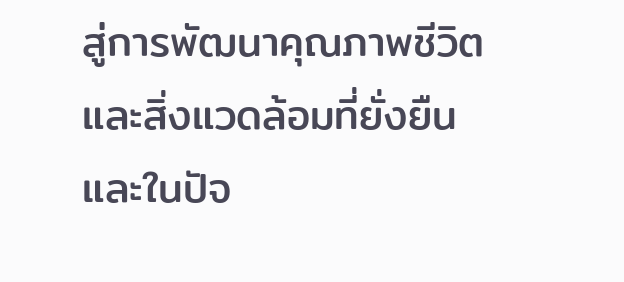สู่การพัฒนาคุณภาพชีวิตและสิ่งแวดล้อมที่ยั่งยืน และในปัจ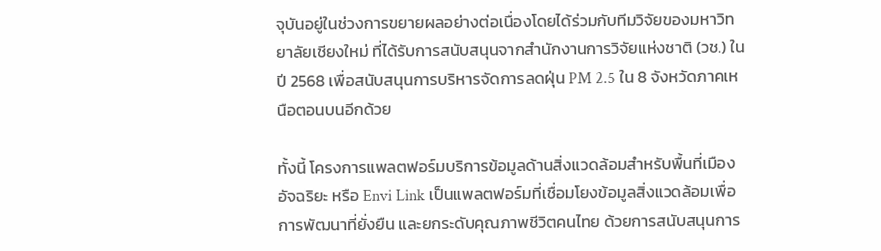จุบันอยู่ในช่วงการขยายผลอย่างต่อเนื่องโดยได้ร่วมกับทีมวิจัยของมหาวิทยาลัยเชียงใหม่ ที่ได้รับการสนับสนุนจากสำนักงานการวิจัยแห่งชาติ (วช.) ในปี 2568 เพื่อสนับสนุนการบริหารจัดการลดฝุ่น PM 2.5 ใน 8 จังหวัดภาคเหนือตอนบนอีกด้วย

ทั้งนี้ โครงการแพลตฟอร์มบริการข้อมูลด้านสิ่งแวดล้อมสำหรับพื้นที่เมืองอัจฉริยะ หรือ Envi Link เป็นแพลตฟอร์มที่เชื่อมโยงข้อมูลสิ่งแวดล้อมเพื่อการพัฒนาที่ยั่งยืน และยกระดับคุณภาพชีวิตคนไทย ด้วยการสนับสนุนการ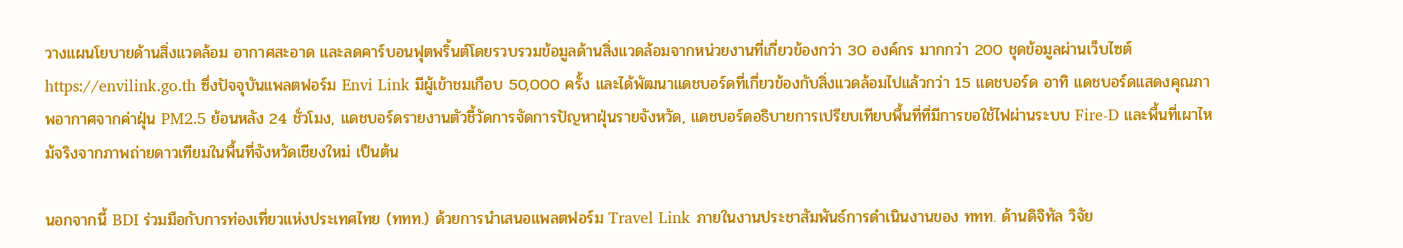วางแผนโยบายด้านสิ่งแวดล้อม อากาศสะอาด และลดคาร์บอนฟุตพริ้นต์โดยรวบรวมข้อมูลด้านสิ่งแวดล้อมจากหน่วยงานที่เกี่ยวข้องกว่า 30 องค์กร มากกว่า 200 ชุดข้อมูลผ่านเว็บไซต์ https://envilink.go.th ซึ่งปัจจุบันแพลตฟอร์ม Envi Link มีผู้เข้าชมเกือบ 50,000 ครั้ง และได้พัฒนาแดชบอร์ดที่เกี่ยวข้องกับสิ่งแวดล้อมไปแล้วกว่า 15 แดชบอร์ด อาทิ แดชบอร์ดแสดงคุณภาพอากาศจากค่าฝุ่น PM2.5 ย้อนหลัง 24 ชั่วโมง, แดชบอร์ดรายงานตัวชี้วัดการจัดการปัญหาฝุ่นรายจังหวัด, แดชบอร์ดอธิบายการเปรียบเทียบพื้นที่ที่มีการขอใช้ไฟผ่านระบบ Fire-D และพื้นที่เผาไหม้จริงจากภาพถ่ายดาวเทียมในพื้นที่จังหวัดเชียงใหม่ เป็นต้น

นอกจากนี้ BDI ร่วมมือกับการท่องเที่ยวแห่งประเทศไทย (ททท.) ด้วยการนำเสนอแพลตฟอร์ม Travel Link ภายในงานประชาสัมพันธ์การดำเนินงานของ ททท. ด้านดิจิทัล วิจัย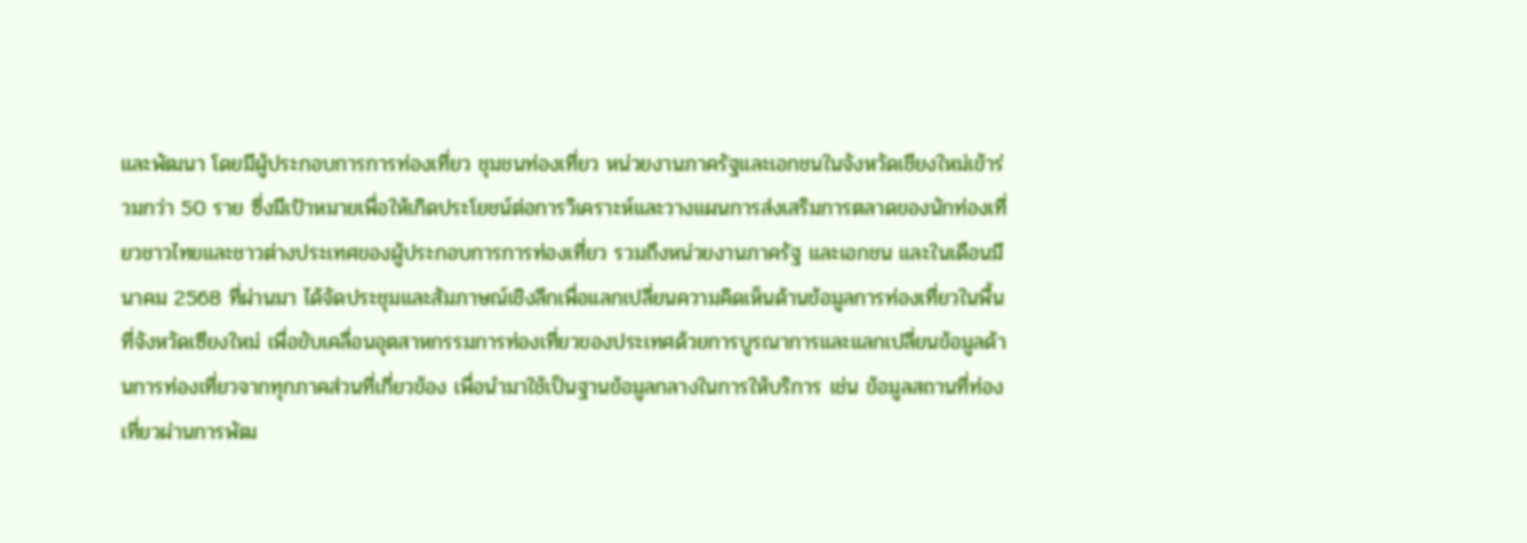และพัฒนา โดยมีผู้ประกอบการการท่องเที่ยว ชุมชนท่องเที่ยว หน่วยงานภาครัฐและเอกชนในจังหวัดเชียงใหม่เข้าร่วมกว่า 50 ราย ซึ่งมีเป้าหมายเพื่อให้เกิดประโยชน์ต่อการวิเคราะห์และวางแผนการส่งเสริมการตลาดของนักท่องเที่ยวชาวไทยและชาวต่างประเทศของผู้ประกอบการการท่องเที่ยว รวมถึงหน่วยงานภาครัฐ และเอกชน และในเดือนมีนาคม 2568 ที่ผ่านมา ได้จัดประชุมและสัมภาษณ์เชิงลึกเพื่อแลกเปลี่ยนความคิดเห็นด้านข้อมูลการท่องเที่ยวในพื้นที่จังหวัดเซียงใหม่ เพื่อขับเคลื่อนอุตสาหกรรมการท่องเที่ยวของประเทศด้วยการบูรณาการและแลกเปลี่ยนข้อมูลด้านการท่องเที่ยวจากทุกภาคส่วนที่เกี่ยวข้อง เพื่อนำมาใช้เป็นฐานข้อมูลกลางในการให้บริการ เช่น ข้อมูลสถานที่ท่องเที่ยวผ่านการพัฒ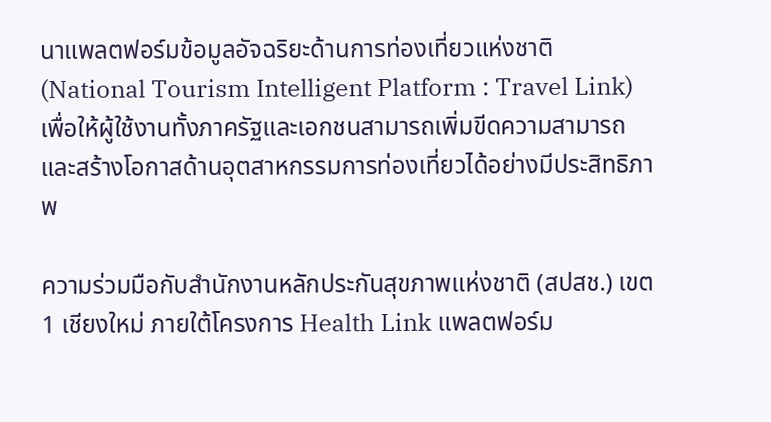นาแพลตฟอร์มข้อมูลอัจฉริยะด้านการท่องเที่ยวแห่งชาติ (National Tourism Intelligent Platform : Travel Link) เพื่อให้ผู้ใช้งานทั้งภาครัฐและเอกชนสามารถเพิ่มขีดความสามารถ และสร้างโอกาสด้านอุตสาหกรรมการท่องเที่ยวได้อย่างมีประสิทธิภาพ

ความร่วมมือกับสำนักงานหลักประกันสุขภาพแห่งชาติ (สปสช.) เขต 1 เชียงใหม่ ภายใต้โครงการ Health Link แพลตฟอร์ม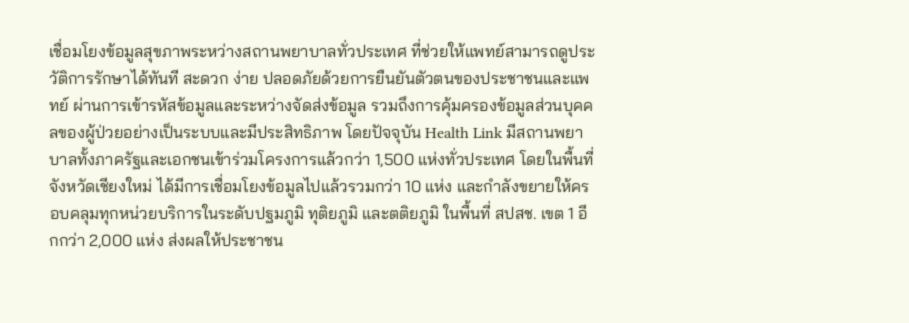เชื่อมโยงข้อมูลสุขภาพระหว่างสถานพยาบาลทั่วประเทศ ที่ช่วยให้แพทย์สามารถดูประวัติการรักษาได้ทันที สะดวก ง่าย ปลอดภัยด้วยการยืนยันตัวตนของประชาชนและแพทย์ ผ่านการเข้ารหัสข้อมูลและระหว่างจัดส่งข้อมูล รวมถึงการคุ้มครองข้อมูลส่วนบุคคลของผู้ป่วยอย่างเป็นระบบและมีประสิทธิภาพ โดยปัจจุบัน Health Link มีสถานพยาบาลทั้งภาครัฐและเอกชนเข้าร่วมโครงการแล้วกว่า 1,500 แห่งทั่วประเทศ โดยในพื้นที่จังหวัดเชียงใหม่ ได้มีการเชื่อมโยงข้อมูลไปแล้วรวมกว่า 10 แห่ง และกำลังขยายให้ครอบคลุมทุกหน่วยบริการในระดับปฐมภูมิ ทุติยภูมิ และตติยภูมิ ในพื้นที่ สปสช. เขต 1 อีกกว่า 2,000 แห่ง ส่งผลให้ประชาชน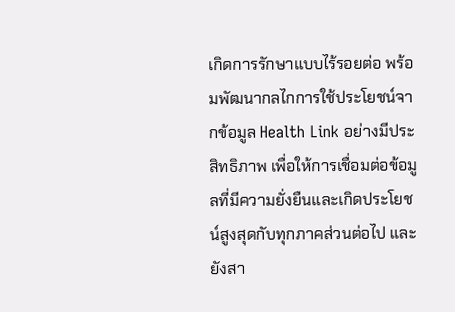เกิดการรักษาแบบไร้รอยต่อ พร้อมพัฒนากลไกการใช้ประโยชน์จากข้อมูล Health Link อย่างมีประสิทธิภาพ เพื่อให้การเชื่อมต่อข้อมูลที่มีความยั่งยืนและเกิดประโยชน์สูงสุดกับทุกภาคส่วนต่อไป และยังสา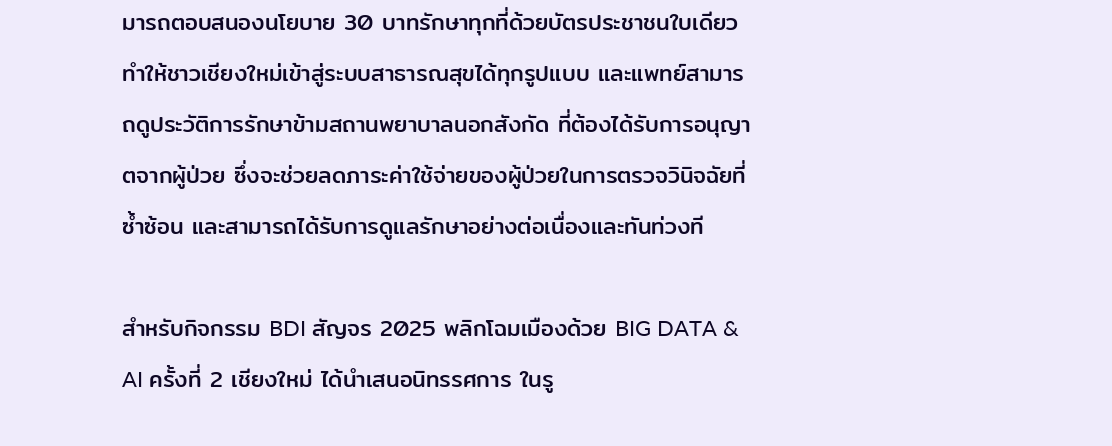มารถตอบสนองนโยบาย 30 บาทรักษาทุกที่ด้วยบัตรประชาชนใบเดียว ทำให้ชาวเชียงใหม่เข้าสู่ระบบสาธารณสุขได้ทุกรูปแบบ และแพทย์สามารถดูประวัติการรักษาข้ามสถานพยาบาลนอกสังกัด ที่ต้องได้รับการอนุญาตจากผู้ป่วย ซึ่งจะช่วยลดภาระค่าใช้จ่ายของผู้ป่วยในการตรวจวินิจฉัยที่ซ้ำซ้อน และสามารถได้รับการดูแลรักษาอย่างต่อเนื่องและทันท่วงที

สำหรับกิจกรรม BDI สัญจร 2025 พลิกโฉมเมืองด้วย BIG DATA & AI ครั้งที่ 2 เชียงใหม่ ได้นำเสนอนิทรรศการ ในรู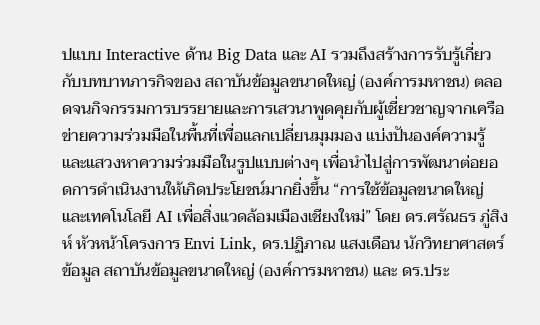ปแบบ Interactive ด้าน Big Data และ AI รวมถึงสร้างการรับรู้เกี่ยวกับบทบาทภารกิจของ สถาบันข้อมูลขนาดใหญ่ (องค์การมหาชน) ตลอดจนกิจกรรมการบรรยายและการเสวนาพูดคุยกับผู้เชี่ยวชาญจากเครือข่ายความร่วมมือในพื้นที่เพื่อแลกเปลี่ยนมุมมอง แบ่งปันองค์ความรู้และแสวงหาความร่วมมือในรูปแบบต่างๆ เพื่อนำไปสู่การพัฒนาต่อยอดการดำเนินงานให้เกิดประโยชน์มากยิ่งขึ้น “การใช้ข้อมูลขนาดใหญ่และเทคโนโลยี AI เพื่อสิ่งแวดล้อมเมืองเชียงใหม่” โดย ดร.ศรัณธร ภู่สิงห์ หัวหน้าโครงการ Envi Link, ดร.ปฏิภาณ แสงเดือน นักวิทยาศาสตร์ข้อมูล สถาบันข้อมูลขนาดใหญ่ (องค์การมหาชน) และ ดร.ประ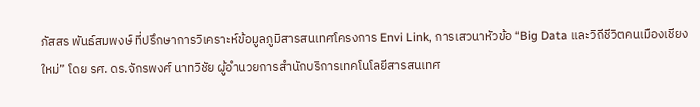ภัสสร พันธ์สมพงษ์ ที่ปรึกษาการวิเคราะห์ข้อมูลภูมิสารสนเทศโครงการ Envi Link, การเสวนาหัวข้อ “Big Data และวิถีชีวิตคนเมืองเชียงใหม่” โดย รศ. ดร.จักรพงศ์ นาทวิชัย ผู้อำนวยการสำนักบริการเทคโนโลยีสารสนเทศ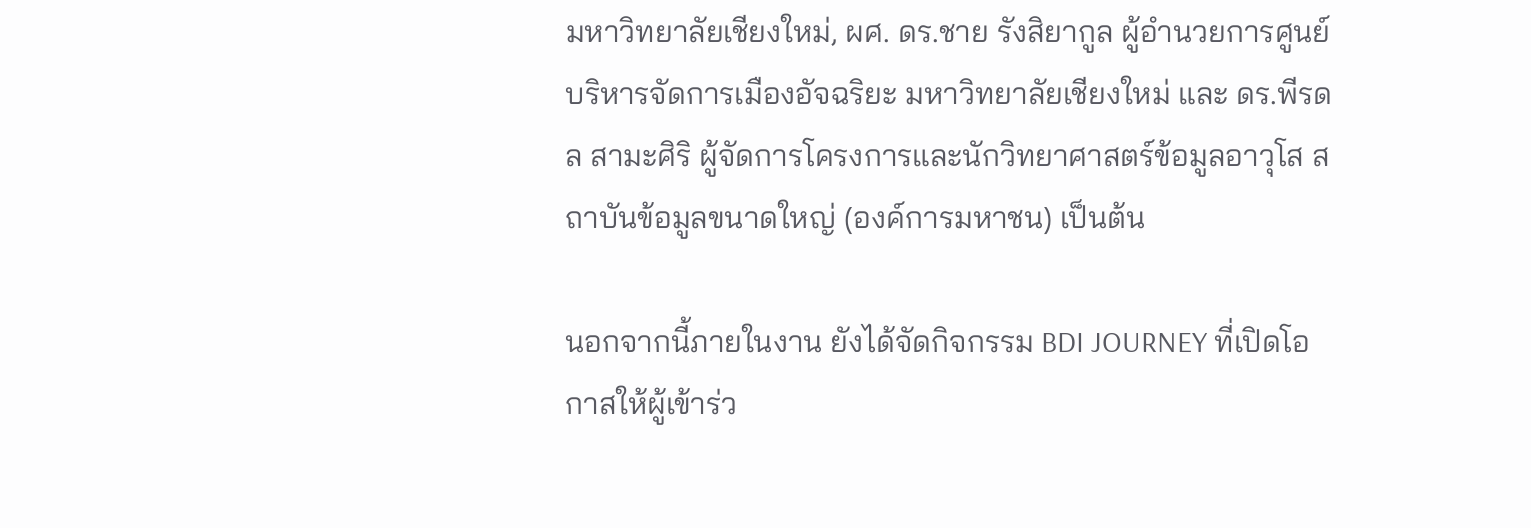มหาวิทยาลัยเชียงใหม่, ผศ. ดร.ชาย รังสิยากูล ผู้อำนวยการศูนย์บริหารจัดการเมืองอัจฉริยะ มหาวิทยาลัยเชียงใหม่ และ ดร.พีรดล สามะศิริ ผู้จัดการโครงการและนักวิทยาศาสตร์ข้อมูลอาวุโส สถาบันข้อมูลขนาดใหญ่ (องค์การมหาชน) เป็นต้น

นอกจากนี้ภายในงาน ยังได้จัดกิจกรรม BDI JOURNEY ที่เปิดโอกาสให้ผู้เข้าร่ว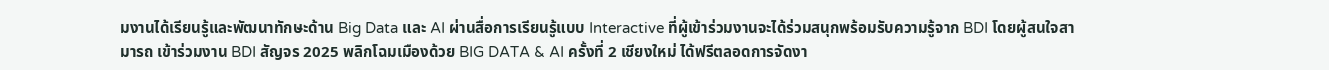มงานได้เรียนรู้และพัฒนาทักษะด้าน Big Data และ AI ผ่านสื่อการเรียนรู้แบบ Interactive ที่ผู้เข้าร่วมงานจะได้ร่วมสนุกพร้อมรับความรู้จาก BDI โดยผู้สนใจสามารถ เข้าร่วมงาน BDI สัญจร 2025 พลิกโฉมเมืองด้วย BIG DATA & AI ครั้งที่ 2 เชียงใหม่ ได้ฟรีตลอดการจัดงา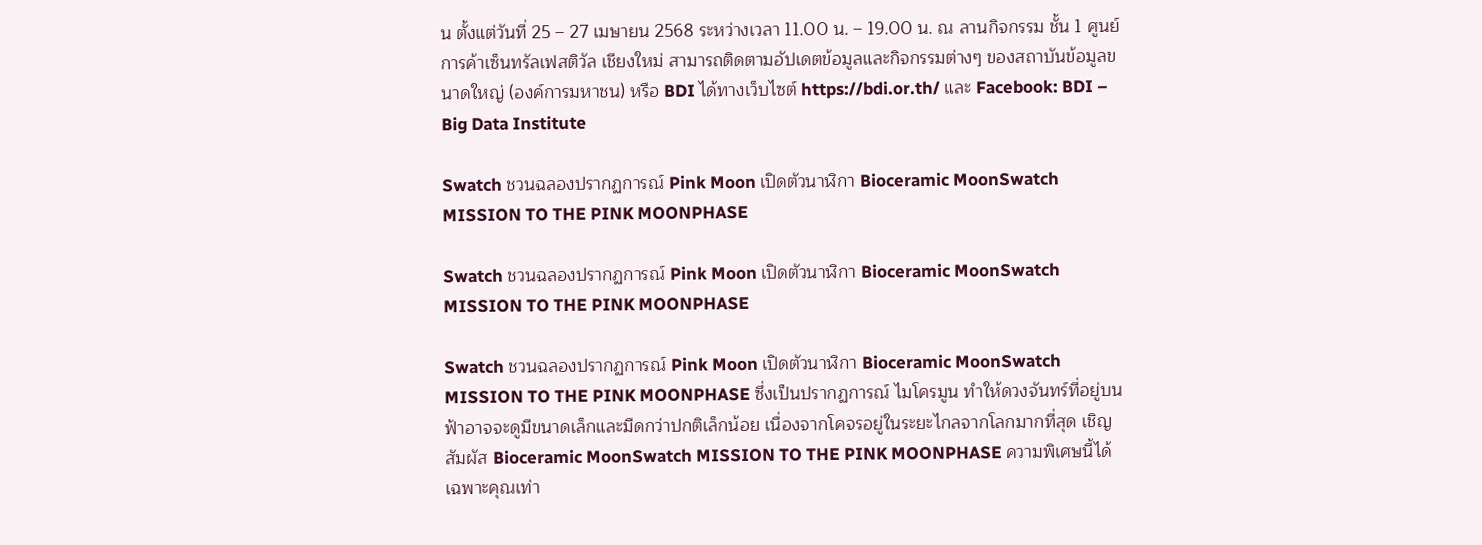น ตั้งแต่วันที่ 25 – 27 เมษายน 2568 ระหว่างเวลา 11.00 น. – 19.00 น. ณ ลานกิจกรรม ชั้น 1 ศูนย์การค้าเซ็นทรัลเฟสติวัล เชียงใหม่ สามารถติดตามอัปเดตข้อมูลและกิจกรรมต่างๆ ของสถาบันข้อมูลขนาดใหญ่ (องค์การมหาชน) หรือ BDI ได้ทางเว็บไซต์ https://bdi.or.th/ และ Facebook: BDI – Big Data Institute

Swatch ชวนฉลองปรากฏการณ์ Pink Moon เปิดตัวนาฬิกา Bioceramic MoonSwatch MISSION TO THE PINK MOONPHASE

Swatch ชวนฉลองปรากฏการณ์ Pink Moon เปิดตัวนาฬิกา Bioceramic MoonSwatch MISSION TO THE PINK MOONPHASE

Swatch ชวนฉลองปรากฏการณ์ Pink Moon เปิดตัวนาฬิกา Bioceramic MoonSwatch MISSION TO THE PINK MOONPHASE ซึ่งเป็นปรากฏการณ์ ไมโครมูน ทำให้ดวงจันทร์ที่อยู่บนฟ้าอาจจะดูมีขนาดเล็กและมืดกว่าปกติเล็กน้อย เนื่องจากโคจรอยู่ในระยะไกลจากโลกมากที่สุด เชิญสัมผัส Bioceramic MoonSwatch MISSION TO THE PINK MOONPHASE ความพิเศษนี้ได้ เฉพาะคุณเท่า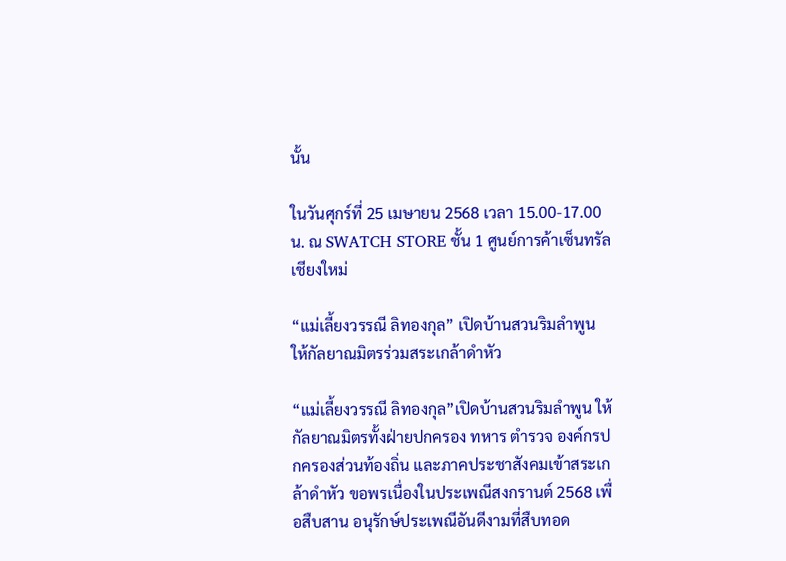นั้น

ในวันศุกร์ที่ 25 เมษายน 2568 เวลา 15.00-17.00 น. ณ SWATCH STORE ชั้น 1 ศูนย์การค้าเซ็นทรัล เชียงใหม่

“แม่เลี้ยงวรรณี ลิทองกุล” เปิดบ้านสวนริมลำพูน ให้กัลยาณมิตรร่วมสระเกล้าดำหัว

“แม่เลี้ยงวรรณี ลิทองกุล”เปิดบ้านสวนริมลำพูน ให้กัลยาณมิตรทั้งฝ่ายปกครอง ทหาร ตำรวจ องค์กรปกครองส่วนท้องถิ่น และภาคประชาสังคมเข้าสระเกล้าดำหัว ขอพรเนื่องในประเพณีสงกรานต์ 2568 เพื่อสืบสาน อนุรักษ์ประเพณีอันดีงามที่สืบทอด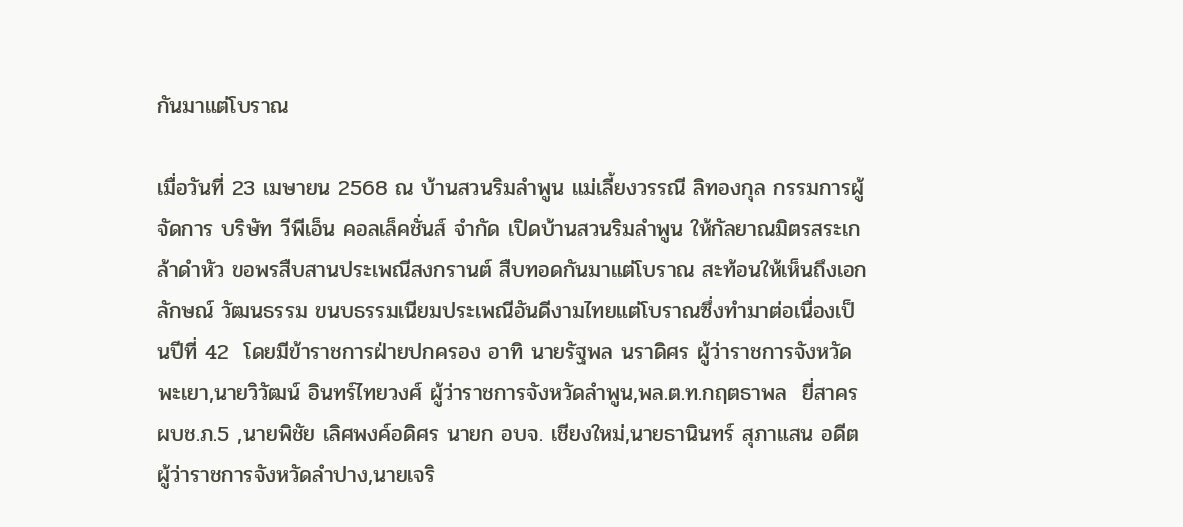กันมาแต่โบราณ

เมื่อวันที่ 23 เมษายน 2568 ณ บ้านสวนริมลำพูน แม่เลี้ยงวรรณี ลิทองกุล กรรมการผู้จัดการ บริษัท วีพีเอ็น คอลเล็คชั่นส์ จำกัด เปิดบ้านสวนริมลำพูน ให้กัลยาณมิตรสระเกล้าดำหัว ขอพรสืบสานประเพณีสงกรานต์ สืบทอดกันมาแต่โบราณ สะท้อนให้เห็นถึงเอกลักษณ์ วัฒนธรรม ขนบธรรมเนียมประเพณีอันดีงามไทยแต่โบราณซึ่งทำมาต่อเนื่องเป็นปีที่ 42  โดยมีข้าราชการฝ่ายปกครอง อาทิ นายรัฐพล นราดิศร ผู้ว่าราชการจังหวัดพะเยา,นายวิวัฒน์ อินทร์ไทยวงศ์ ผู้ว่าราชการจังหวัดลำพูน,พล.ต.ท.กฤตธาพล  ยี่สาคร ผบช.ภ.5 ,นายพิชัย เลิศพงค์อดิศร นายก อบจ. เชียงใหม่,นายธานินทร์ สุภาแสน อดีตผู้ว่าราชการจังหวัดลำปาง,นายเจริ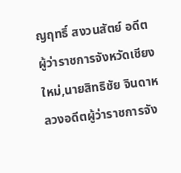ญฤทธิ์ สงวนสัตย์ อดีตผู้ว่าราชการจังหวัดเชียงใหม่,นายสิทธิชัย จินดาหลวงอดีตผู้ว่าราชการจัง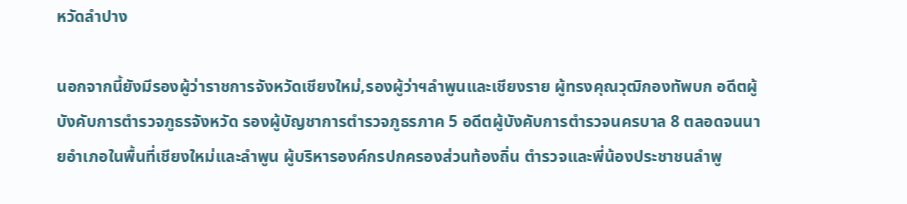หวัดลำปาง

นอกจากนี้ยังมีรองผู้ว่าราชการจังหวัดเชียงใหม่,รองผู้ว่าฯลำพูนและเชียงราย ผู้ทรงคุณวุฒิกองทัพบก อดีตผู้บังคับการตำรวจภูธรจังหวัด รองผู้บัญชาการตำรวจภูธรภาค 5 อดีตผู้บังคับการตำรวจนครบาล 8 ตลอดจนนายอำเภอในพื้นที่เชียงใหม่และลำพูน ผู้บริหารองค์กรปกครองส่วนท้องถิ่น ตำรวจและพี่น้องประชาชนลำพู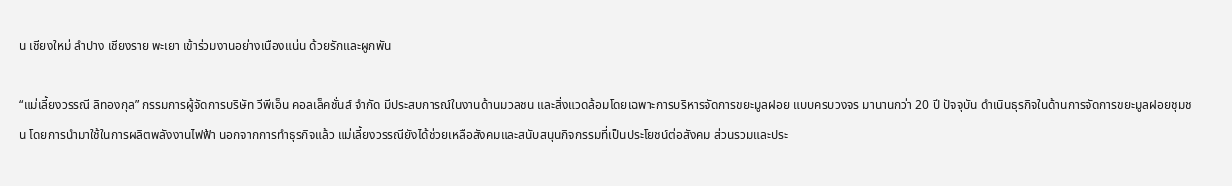น เชียงใหม่ ลำปาง เชียงราย พะเยา เข้าร่วมงานอย่างเนืองแน่น ด้วยรักและผูกพัน

“แม่เลี้ยงวรรณี ลิทองกุล” กรรมการผู้จัดการบริษัท วีพีเอ็น คอลเล็คชั่นส์ จำกัด มีประสบการณ์ในงานด้านมวลชน และสิ่งแวดล้อมโดยเฉพาะการบริหารจัดการขยะมูลฝอย แบบครบวงจร มานานกว่า 20 ปี ปัจจุบัน ดำเนินธุรกิจในด้านการจัดการขยะมูลฝอยชุมชน โดยการนำมาใช้ในการผลิตพลังงานไฟฟ้า นอกจากการทำธุรกิจแล้ว แม่เลี้ยงวรรณียังได้ช่วยเหลือสังคมและสนับสนุนกิจกรรมที่เป็นประโยชน์ต่อสังคม ส่วนรวมและประ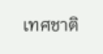เทศชาติ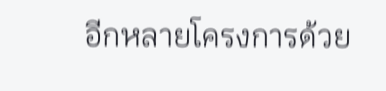อีกหลายโครงการด้วย